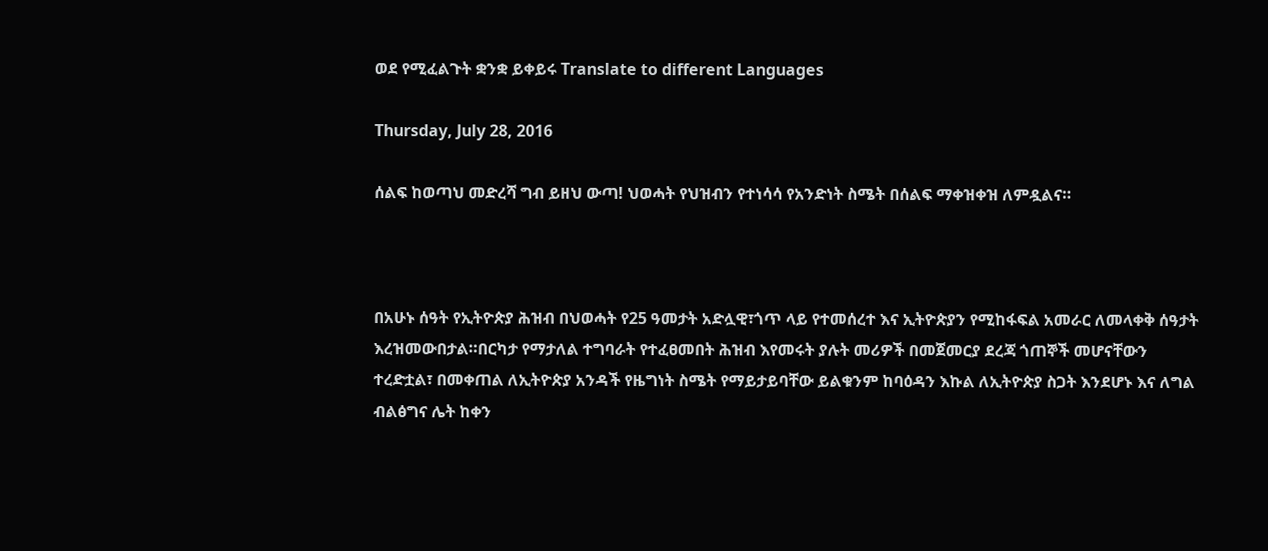ወደ የሚፈልጉት ቋንቋ ይቀይሩ Translate to different Languages

Thursday, July 28, 2016

ሰልፍ ከወጣህ መድረሻ ግብ ይዘህ ውጣ! ህወሓት የህዝብን የተነሳሳ የአንድነት ስሜት በሰልፍ ማቀዝቀዝ ለምዷልና።



በአሁኑ ሰዓት የኢትዮጵያ ሕዝብ በህወሓት የ25 ዓመታት አድሏዊ፣ጎጥ ላይ የተመሰረተ እና ኢትዮጵያን የሚከፋፍል አመራር ለመላቀቅ ሰዓታት እረዝመውበታል።በርካታ የማታለል ተግባራት የተፈፀመበት ሕዝብ እየመሩት ያሉት መሪዎች በመጀመርያ ደረጃ ጎጠኞች መሆናቸውን ተረድቷል፣ በመቀጠል ለኢትዮጵያ አንዳች የዜግነት ስሜት የማይታይባቸው ይልቁንም ከባዕዳን እኩል ለኢትዮጵያ ስጋት እንደሆኑ እና ለግል ብልፅግና ሌት ከቀን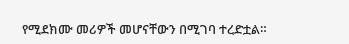የሚደክሙ መሪዎች መሆናቸውን በሚገባ ተረድቷል።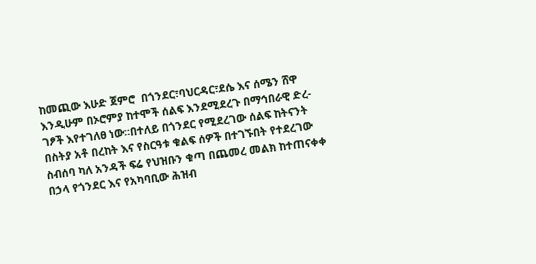ከመጪው እሁድ ጀምሮ  በጎንደር፣ባህርዳር፣ደሴ እና ሰሜን ሸዋ እንዲሁም በኦሮምያ ከተሞች ሰልፍ እንደሚደረጉ በማኅበራዊ ድረ-ገፆች እየተገለፀ ነው።በተለይ በጎንደር የሚደረገው ሰልፍ ከትናንት በስትያ አቶ በረከት እና የስርዓቱ ቁልፍ ሰዎች በተገኙበት የተደረገው ስብሰባ ካለ አንዳች ፍሬ የህዝቡን ቁጣ በጨመረ መልክ ከተጠናቀቀ በኃላ የጎንደር እና የአካባቢው ሕዝብ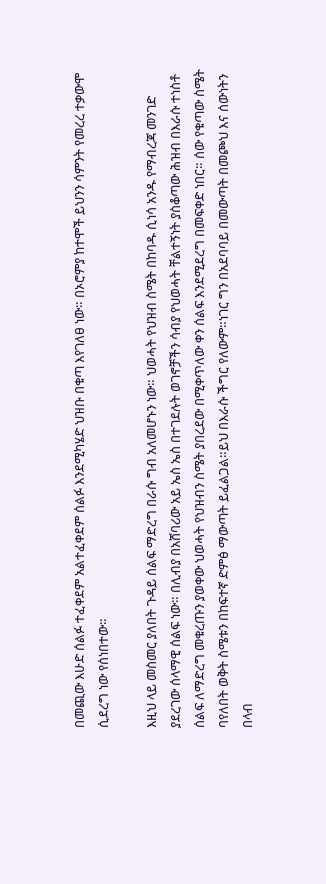በመጪው እሁድ ሰልፉ ተፈቀደም አልተፈቀደም ሰልፉ እንደሚካሄድ ህዝቡ በቁጣ እየገለፀ ነው። በኦሮምያ ከተሞች ይህንን ሳምንት የመረረ ተቃውሞ ሲደረግ ነው የሰነበተው።

እዚህ ላይ መስመር ያለበት ጉዳይ ሰልፍ ማድረግ በራሱ ግብ አለመሆኑን ነው። ህወሓት የህዝብ ስሜት በከባዱ ሲነሳ አንዱ የማብረጃ መንገድ ያደረገው ሰላማዊ ሰልፍ ነው። በሊብያ በአሸባሪው አይ ኤስ ኤስ በተገደሉት ወገኖቻችን ሳብያ የህወሓት ቸልተኝነት ያስቆጣው ሕዝብ በእራሱ ተነስቶ ሰልፍ ለማድረግ መቁረጡን ያወቀው ህወሓት የህዝብን ስሜት ያበረደው በሚቀጥለው ቀን ሰልፍ እንደሚደረግ በመፍቀድ ነበር። ሰው የቁጣው ስሜት ባየለበት ወቅት ስሜቱን በከፍተኛ ድምፅ ማውጣት ይፈልጋል።ይህ በእራሱ ችግር የለውም።ነገር ግን በአደባባይ በመውጣት በመጮህ እና ሰውነትን በላብ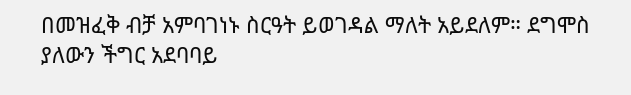በመዝፈቅ ብቻ አምባገነኑ ስርዓት ይወገዳል ማለት አይደለም። ደግሞስ ያለውን ችግር አደባባይ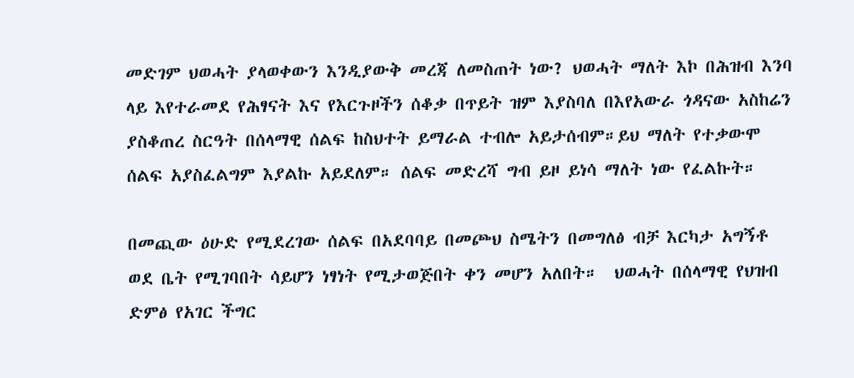መድገም ህወሓት ያላወቀውን እንዲያውቅ መረጃ ለመስጠት ነው? ህወሓት ማለት እኮ በሕዝብ እንባ ላይ እየተራመደ የሕፃናት እና የእርጉዞችን ሰቆቃ በጥይት ዝም እያስባለ በእየአውራ ጎዳናው አስከሬን ያስቆጠረ ስርዓት በሰላማዊ ሰልፍ ከስህተት ይማራል ተብሎ አይታሰብም።ይህ ማለት የተቃውሞ ሰልፍ አያስፈልግም እያልኩ አይደለም። ሰልፍ መድረሻ ግብ ይዞ ይነሳ ማለት ነው የፈልኩት።

በመጪው ዕሁድ የሚደረገው ሰልፍ በአደባባይ በመጮህ ስሜትን በመግለፅ ብቻ እርካታ አግኝቶ ወደ ቤት የሚገባበት ሳይሆን ነፃነት የሚታወጅበት ቀን መሆን አለበት።  ህወሓት በሰላማዊ የህዝብ ድምፅ የአገር ችግር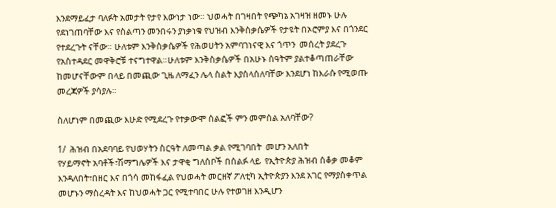እንደማይፈታ ባለፉት አመታት የታየ እውነታ ነው። ህወሓት በገዛበት የጭካኔ አገዛዝ ዘመኑ ሁሉ የደነገጠባቸው እና የስልጣን መንበሩን ያነቃነቁ የህዝብ እንቅስቃሴዎች የታዩት በኦሮምያ እና በጎንደር የተደረጉት ናቸው። ሁለቱም እንቅስቃሴዎች የሕወሀትን አምባገነናዊ እና ጎጥን  መሰረት ያደረጉ የአስተዳደር መዋቅሮቹ ተናግተዋል።ሁለቱም እንቅስቃሴዎች በአሁኑ ሰዓትም ያልተቆጣጠራቸው ከመሆናቸውም በላይ በመጪው ጊዜ ለማፈን ሌላ ስልት እያሰላሰለባቸው እንደሆነ ከእራሱ የሚወጡ መረጃዎች ያሳያሉ።

ስለሆነም በመጪው እሁድ የሚደረጉ የተቃውሞ ሰልፎች ምን መምሰል አለባቸው?

1/  ሕዝብ በአደባባይ የህወሃትን ስርዓት ለመጣል ቃል የሚገባበት  መሆን አለበት
የሃይማኖት አባቶች፣ሽማግሌዎች እና ታዋቂ ግለሰቦች በሰልፉ ላይ  የኢትዮጵያ ሕዝብ ሰቆቃ መቆም እንዳለበት፣በዘር እና በጎሳ መከፋፈል የህወሓት መርዘኛ ፖለቲካ ኢትዮጵያን እንደ አገር የማያስቀጥል መሆኑን ማስረዳት እና ከህወሓት ጋር የሚተባበር ሁሉ የተወገዘ እንዲሆን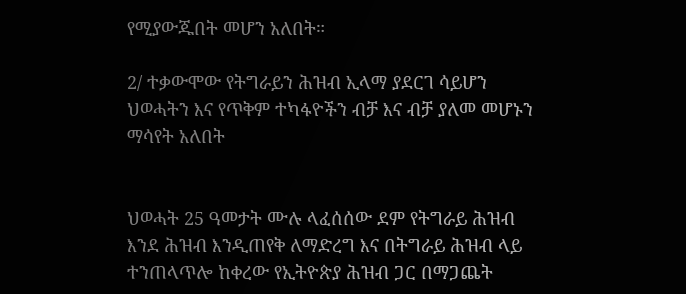የሚያውጁበት መሆን አለበት።

2/ ተቃውሞው የትግራይን ሕዝብ ኢላማ ያደርገ ሳይሆን ህወሓትን እና የጥቅም ተካፋዮችን ብቻ እና ብቻ ያለመ መሆኑን ማሳየት አለበት


ህወሓት 25 ዓመታት ሙሉ ላፈሰሰው ደም የትግራይ ሕዝብ እንደ ሕዝብ እንዲጠየቅ ለማድረግ እና በትግራይ ሕዝብ ላይ ተንጠላጥሎ ከቀረው የኢትዮጵያ ሕዝብ ጋር በማጋጨት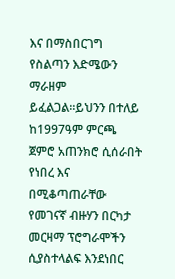እና በማስበርገግ የስልጣን እድሜውን ማራዘም ይፈልጋል።ይህንን በተለይ ከ1997ዓም ምርጫ ጀምሮ አጠንክሮ ሲሰራበት የነበረ እና በሚቆጣጠራቸው የመገናኛ ብዙሃን በርካታ መርዛማ ፕሮግራሞችን ሲያስተላልፍ እንደነበር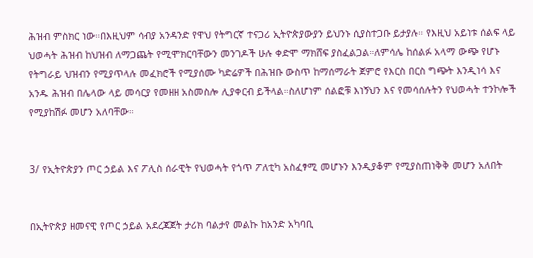ሕዝብ ምስክር ነው።በእዚህም ሳብያ አንዳንድ የዋህ የትግርኛ ተናጋሪ ኢትዮጵያውያን ይህንኑ ሲያስተጋቡ ይታያሉ። የእዚህ አይነቱ ሰልፍ ላይ ህወሓት ሕዝብ ከህዝብ ለማጋጨት የሚሞክርባቸውን መንገዶች ሁሉ ቀድሞ ማክሸፍ ያስፈልጋል።ለምሳሌ ከሰልፉ አላማ ውጭ የሆኑ የትግራይ ህዝብን የሚያጥላሉ መፈክሮች የሚያሰሙ ካድሬዎች በሕዝቡ ውስጥ ከማሰማራት ጀምሮ የእርስ በርስ ግጭት እንዲነሳ እና  አንዱ ሕዝብ በሌላው ላይ መሳርያ የመዘዘ አስመስሎ ሊያቀርብ ይችላል።ስለሆነም ሰልፎቹ እነኝህን እና የመሳሰሉትን የህወሓት ተንኮሎች የሚያከሽፉ መሆን አለባቸው።


3/ የኢትዮጵያን ጦር ኃይል እና ፖሊስ ሰራዊት የህወሓት የጎጥ ፖለቲካ አስፈፃሚ መሆኑን እንዲያቆም የሚያስጠነቅቅ መሆን አለበት


በኢትዮጵያ ዘመናዊ የጦር ኃይል አደረጃጀት ታሪክ ባልታየ መልኩ ከአንድ አካባቢ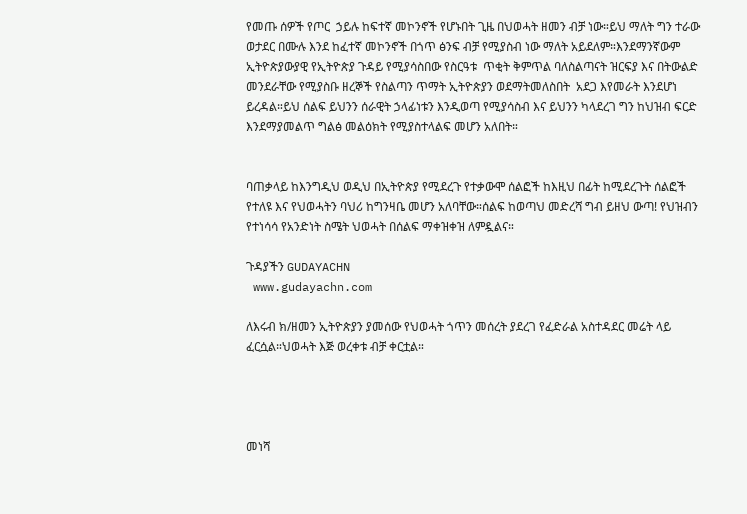የመጡ ሰዎች የጦር  ኃይሉ ከፍተኛ መኮንኖች የሆኑበት ጊዜ በህወሓት ዘመን ብቻ ነው።ይህ ማለት ግን ተራው ወታደር በሙሉ እንደ ከፈተኛ መኮንኖች በጎጥ ፅንፍ ብቻ የሚያስብ ነው ማለት አይደለም።እንደማንኛውም ኢትዮጵያውያዊ የኢትዮጵያ ጉዳይ የሚያሳስበው የስርዓቱ  ጥቂት ቅምጥል ባለስልጣናት ዝርፍያ እና በትውልድ መንደራቸው የሚያስቡ ዘረኞች የስልጣን ጥማት ኢትዮጵያን ወደማትመለስበት  አደጋ እየመራት እንደሆነ ይረዳል።ይህ ሰልፍ ይህንን ሰራዊት ኃላፊነቱን እንዲወጣ የሚያሳስብ እና ይህንን ካላደረገ ግን ከህዝብ ፍርድ እንደማያመልጥ ግልፅ መልዕክት የሚያስተላልፍ መሆን አለበት።


ባጠቃላይ ከእንግዲህ ወዲህ በኢትዮጵያ የሚደረጉ የተቃውሞ ሰልፎች ከእዚህ በፊት ከሚደረጉት ሰልፎች የተለዩ እና የህወሓትን ባህሪ ከግንዛቤ መሆን አለባቸው።ሰልፍ ከወጣህ መድረሻ ግብ ይዘህ ውጣ! የህዝብን የተነሳሳ የአንድነት ስሜት ህወሓት በሰልፍ ማቀዝቀዝ ለምዷልና።

ጉዳያችን GUDAYACHN
 www.gudayachn.com

ለእሩብ ክ/ዘመን ኢትዮጵያን ያመሰው የህወሓት ጎጥን መሰረት ያደረገ የፈድራል አስተዳደር መሬት ላይ ፈርሷል።ህወሓት እጅ ወረቀቱ ብቻ ቀርቷል።




መነሻ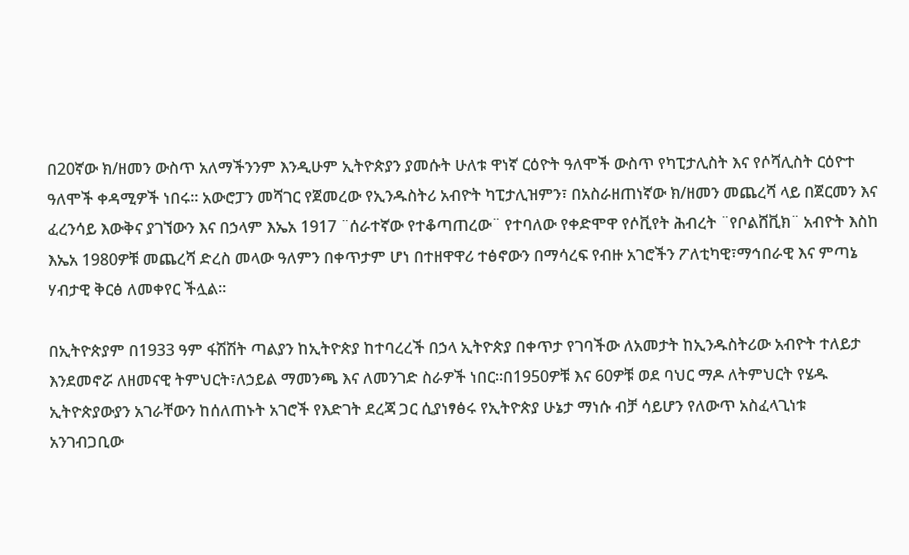በ20ኛው ክ/ዘመን ውስጥ አለማችንንም እንዲሁም ኢትዮጵያን ያመሱት ሁለቱ ዋነኛ ርዕዮት ዓለሞች ውስጥ የካፒታሊስት እና የሶሻሊስት ርዕዮተ ዓለሞች ቀዳሚዎች ነበሩ። አውሮፓን መሻገር የጀመረው የኢንዱስትሪ አብዮት ካፒታሊዝምን፣ በአስራዘጠነኛው ክ/ዘመን መጨረሻ ላይ በጀርመን እና ፈረንሳይ እውቅና ያገኘውን እና በኃላም እኤአ 1917 ¨ሰራተኛው የተቆጣጠረው¨ የተባለው የቀድሞዋ የሶቪየት ሕብረት ¨የቦልሸቪክ¨ አብዮት እስከ እኤአ 1980ዎቹ መጨረሻ ድረስ መላው ዓለምን በቀጥታም ሆነ በተዘዋዋሪ ተፅኖውን በማሳረፍ የብዙ አገሮችን ፖለቲካዊ፣ማኅበራዊ እና ምጣኔ ሃብታዊ ቅርፅ ለመቀየር ችሏል።

በኢትዮጵያም በ1933 ዓም ፋሽሽት ጣልያን ከኢትዮጵያ ከተባረረች በኃላ ኢትዮጵያ በቀጥታ የገባችው ለአመታት ከኢንዱስትሪው አብዮት ተለይታ እንደመኖሯ ለዘመናዊ ትምህርት፣ለኃይል ማመንጫ እና ለመንገድ ስራዎች ነበር።በ1950ዎቹ እና 60ዎቹ ወደ ባህር ማዶ ለትምህርት የሄዱ ኢትዮጵያውያን አገራቸውን ከሰለጠኑት አገሮች የእድገት ደረጃ ጋር ሲያነፃፅሩ የኢትዮጵያ ሁኔታ ማነሱ ብቻ ሳይሆን የለውጥ አስፈላጊነቱ አንገብጋቢው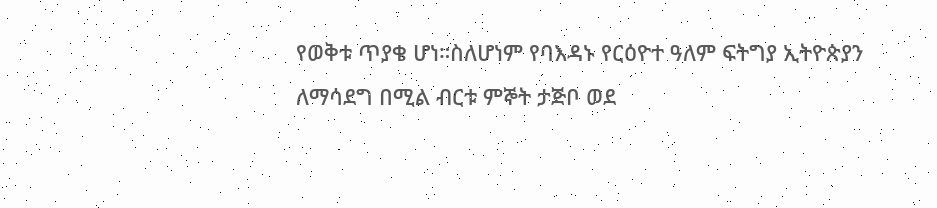የወቅቱ ጥያቄ ሆነ።ስለሆነም የባእዳኑ የርዕዮተ ዓለም ፍትግያ ኢትዮጵያን ለማሳደግ በሚል ብርቱ ምኞት ታጅቦ ወደ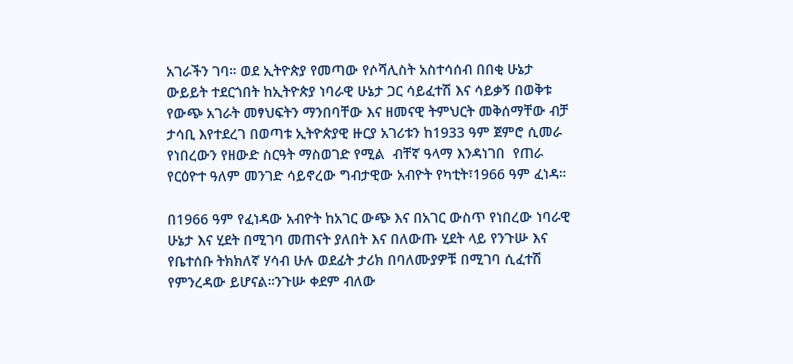አገራችን ገባ። ወደ ኢትዮጵያ የመጣው የሶሻሊስት አስተሳሰብ በበቂ ሁኔታ ውይይት ተደርጎበት ከኢትዮጵያ ነባራዊ ሁኔታ ጋር ሳይፈተሽ እና ሳይቃኝ በወቅቱ የውጭ አገራት መፃህፍትን ማንበባቸው እና ዘመናዊ ትምህርት መቅሰማቸው ብቻ ታሳቢ እየተደረገ በወጣቱ ኢትዮጵያዊ ዙርያ አገሪቱን ከ1933 ዓም ጀምሮ ሲመራ የነበረውን የዘውድ ስርዓት ማስወገድ የሚል  ብቸኛ ዓላማ እንዳነገበ  የጠራ የርዕዮተ ዓለም መንገድ ሳይኖረው ግብታዊው አብዮት የካቲት፣1966 ዓም ፈነዳ።

በ1966 ዓም የፈነዳው አብዮት ከአገር ውጭ እና በአገር ውስጥ የነበረው ነባራዊ ሁኔታ እና ሂደት በሚገባ መጠናት ያለበት እና በለውጡ ሂደት ላይ የንጉሡ እና የቤተሰቡ ትክክለኛ ሃሳብ ሁሉ ወደፊት ታሪክ በባለሙያዎቹ በሚገባ ሲፈተሽ የምንረዳው ይሆናል።ንጉሡ ቀደም ብለው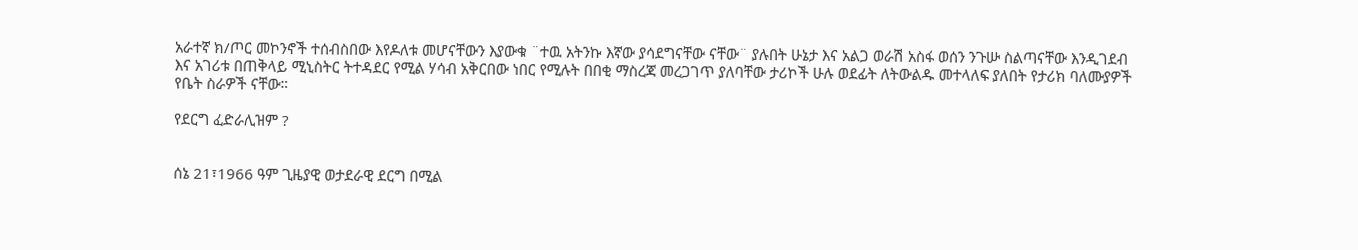አራተኛ ክ/ጦር መኮንኖች ተሰብስበው እየዶለቱ መሆናቸውን እያውቁ ¨ተዉ አትንኩ እኛው ያሳደግናቸው ናቸው¨ ያሉበት ሁኔታ እና አልጋ ወራሽ አስፋ ወሰን ንጉሡ ስልጣናቸው እንዲገደብ እና አገሪቱ በጠቅላይ ሚኒስትር ትተዳደር የሚል ሃሳብ አቅርበው ነበር የሚሉት በበቂ ማስረጃ መረጋገጥ ያለባቸው ታሪኮች ሁሉ ወደፊት ለትውልዱ መተላለፍ ያለበት የታሪክ ባለሙያዎች የቤት ስራዎች ናቸው።

የደርግ ፈድራሊዝም ?


ሰኔ 21፣1966 ዓም ጊዜያዊ ወታደራዊ ደርግ በሚል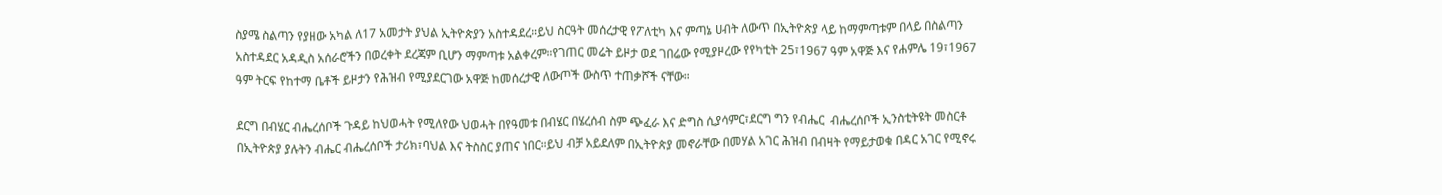ስያሜ ስልጣን የያዘው አካል ለ17 አመታት ያህል ኢትዮጵያን አስተዳደረ።ይህ ስርዓት መሰረታዊ የፖለቲካ እና ምጣኔ ሀብት ለውጥ በኢትዮጵያ ላይ ከማምጣቱም በላይ በስልጣን አስተዳደር አዳዲስ አሰራሮችን በወረቀት ደረጃም ቢሆን ማምጣቱ አልቀረም።የገጠር መሬት ይዞታ ወደ ገበሬው የሚያዞረው የየካቲት 25፣1967 ዓም አዋጅ እና የሐምሌ 19፣1967 ዓም ትርፍ የከተማ ቤቶች ይዞታን የሕዝብ የሚያደርገው አዋጅ ከመሰረታዊ ለውጦች ውስጥ ተጠቃሾች ናቸው።

ደርግ በብሄር ብሔረሰቦች ጉዳይ ከህወሓት የሚለየው ህወሓት በየዓመቱ በብሄር በሄረሰብ ስም ጭፈራ እና ድግስ ሲያሳምር፣ደርግ ግን የብሔር  ብሔረሰቦች ኢንስቲትዩት መስርቶ በኢትዮጵያ ያሉትን ብሔር ብሔረሰቦች ታሪክ፣ባህል እና ትስስር ያጠና ነበር።ይህ ብቻ አይደለም በኢትዮጵያ መኖራቸው በመሃል አገር ሕዝብ በብዛት የማይታወቁ በዳር አገር የሚኖሩ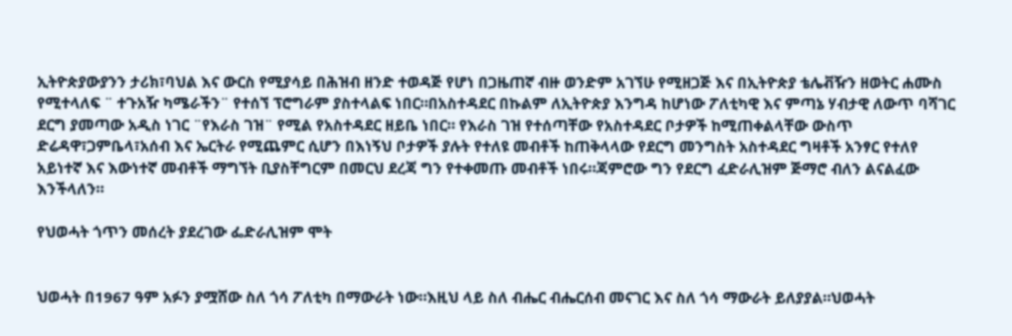ኢትዮጵያውያንን ታሪክ፣ባህል እና ውርስ የሚያሳይ በሕዝብ ዘንድ ተወዳጅ የሆነ በጋዜጠኛ ብዙ ወንድም አገኘሁ የሚዘጋጅ እና በኢትዮጵያ ቴሌቭዥን ዘወትር ሐሙስ የሚተላለፍ ¨ ተጉአዥ ካሜራችን¨ የተሰኘ ፕሮግራም ያስተላልፍ ነበር።በአስተዳደር በኩልም ለኢትዮጵያ እንግዳ ከሆነው ፖለቲካዊ እና ምጣኔ ሃብታዊ ለውጥ ባሻገር ደርግ ያመጣው አዲስ ነገር ¨የእራስ ገዝ¨ የሚል የአስተዳደር ዘይቤ ነበር። የእራስ ገዝ የተሰጣቸው የአስተዳደር ቦታዎች ከሚጠቀልላቸው ውስጥ ድሬዳዋ፣ጋምቤላ፣አሰብ እና ኤርትራ የሚጨምር ሲሆን በእነኝህ ቦታዎች ያሉት የተለዩ መብቶች ከጠቅላላው የደርግ መንግስት አስተዳደር ግዛቶች አንፃር የተለየ አይነተኛ እና እውነተኛ መብቶች ማግኘት ቢያስቸግርም በመርህ ደረጃ ግን የተቀመጡ መብቶች ነበሩ።ጃምሮው ግን የደርግ ፈድራሊዝም ጅማሮ ብለን ልናልፈው እንችላለን።

የህወሓት ጎጥን መሰረት ያደረገው ፌድራሊዝም ሞት


ህወሓት በ1967 ዓም አፉን ያሟሸው ስለ ጎሳ ፖለቲካ በማውራት ነው።እዚህ ላይ ስለ ብሔር ብሔርሰብ መናገር እና ስለ ጎሳ ማውራት ይለያያል።ህወሓት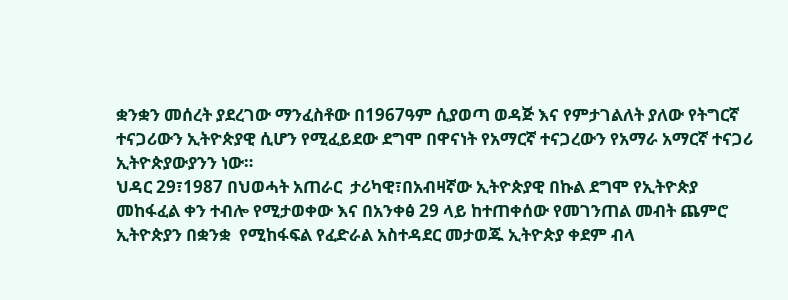ቋንቋን መሰረት ያደረገው ማንፈስቶው በ1967ዓም ሲያወጣ ወዳጅ እና የምታገልለት ያለው የትግርኛ ተናጋሪውን ኢትዮጵያዊ ሲሆን የሚፈይደው ደግሞ በዋናነት የአማርኛ ተናጋረውን የአማራ አማርኛ ተናጋሪ ኢትዮጵያውያንን ነው።
ህዳር 29፣1987 በህወሓት አጠራር  ታሪካዊ፣በአብዛኛው ኢትዮጵያዊ በኩል ደግሞ የኢትዮጵያ መከፋፈል ቀን ተብሎ የሚታወቀው እና በአንቀፅ 29 ላይ ከተጠቀሰው የመገንጠል መብት ጨምሮ ኢትዮጵያን በቋንቋ  የሚከፋፍል የፈድራል አስተዳደር መታወጁ ኢትዮጵያ ቀደም ብላ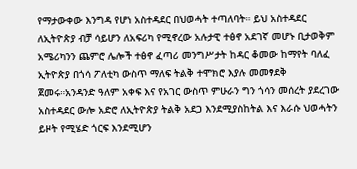የማታውቀው እንግዳ የሆነ አስተዳደር በህወሓት ተጣለባት። ይህ አስተዳደር ለኢትዮጵያ ብቻ ሳይሆን ለአፍሪካ የሚኖረው አሉታዊ ተፅኖ አደገኛ መሆኑ ቢታወቅም አሜሪካንን ጨምሮ ሌሎች ተፅኖ ፈጣሪ መንግሥታት ከዳር ቆመው ከማየት ባለፈ ኢትዮጵያ በጎሳ ፖለቲካ ውስጥ ማለፍ ትልቅ ተሞክሮ እያሉ መመፃደቅ ጀመሩ።አንዳንድ ዓለም አቀፍ እና የአገር ውስጥ ምሁራን ግን ጎሳን መሰረት ያደረገው አስተዳደር ውሎ አድሮ ለኢትዮጵያ ትልቅ አደጋ እንደሚያስከትል እና እራሱ ህወሓትን ይዞት የሚሄድ ጎርፍ እንደሚሆን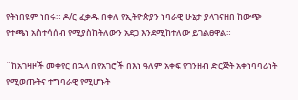የትነበዩም ነበሩ። ዶ/ር ፈቃዱ በቀለ የኢትዮጵያን ነባራዊ ሁኔታ ያላገናዘበ ከውጭ የተጫነ አስተሳሰብ የሚያስከትለውን አደጋ እንደሚከተለው ይገልፀዋል።

¨ከአገዛዞች መቀየር በኋላ በየአገሮች በእነ ዓለም አቀፍ የገንዘብ ድርጅት አቀነባባሪነት የሚወጡትና ተግባራዊ የሚሆኑት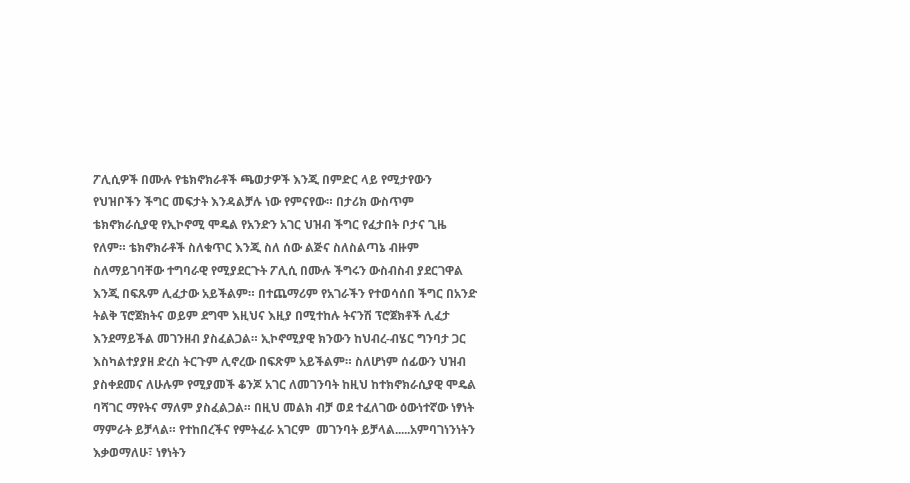ፖሊሲዎች በሙሉ የቴክኖክራቶች ጫወታዎች እንጂ በምድር ላይ የሚታየውን የህዝቦችን ችግር መፍታት እንዳልቻሉ ነው የምናየው። በታሪክ ውስጥም ቴክኖክራሲያዊ የኢኮኖሚ ሞዴል የአንድን አገር ህዝብ ችግር የፈታበት ቦታና ጊዜ የለም። ቴክኖክራቶች ስለቁጥር እንጂ ስለ ሰው ልጅና ስለስልጣኔ ብዙም ስለማይገባቸው ተግባራዊ የሚያደርጉት ፖሊሲ በሙሉ ችግሩን ውስብስብ ያደርገዋል እንጂ በፍጹም ሊፈታው አይችልም። በተጨማሪም የአገራችን የተወሳሰበ ችግር በአንድ ትልቅ ፕሮጀክትና ወይም ደግሞ እዚህና እዚያ በሚተከሉ ትናንሽ ፕሮጀክቶች ሊፈታ እንደማይችል መገንዘብ ያስፈልጋል። ኢኮኖሚያዊ ክንውን ከህብረ-ብሄር ግንባታ ጋር እስካልተያያዘ ድረስ ትርጉም ሊኖረው በፍጽም አይችልም። ስለሆነም ሰፊውን ህዝብ ያስቀደመና ለሁሉም የሚያመች ቆንጆ አገር ለመገንባት ከዚህ ከተክኖክራሲያዊ ሞዴል ባሻገር ማየትና ማለም ያስፈልጋል። በዚህ መልክ ብቻ ወደ ተፈለገው ዕውነተኛው ነፃነት ማምራት ይቻላል። የተከበረችና የምትፈራ አገርም  መገንባት ይቻላል.....አምባገነንነትን እቃወማለሁ፣ ነፃነትን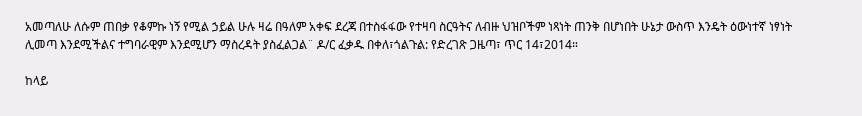አመጣለሁ ለሱም ጠበቃ የቆምኩ ነኝ የሚል ኃይል ሁሉ ዛሬ በዓለም አቀፍ ደረጃ በተስፋፋው የተዛባ ስርዓትና ለብዙ ህዝቦችም ነጻነት ጠንቅ በሆነበት ሁኔታ ውስጥ እንዴት ዕውነተኛ ነፃነት ሊመጣ እንደሚችልና ተግባራዊም እንደሚሆን ማስረዳት ያስፈልጋል¨ ዶ/ር ፈቃዱ በቀለ፣ጎልጉል: የድረገጽ ጋዜጣ፣ ጥር 14፣2014።

ከላይ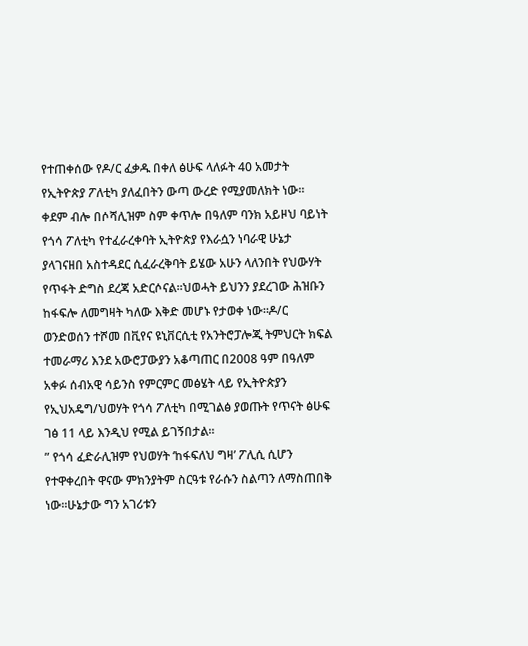የተጠቀሰው የዶ/ር ፈቃዱ በቀለ ፅሁፍ ላለፉት 40 አመታት የኢትዮጵያ ፖለቲካ ያለፈበትን ውጣ ውረድ የሚያመለክት ነው። ቀደም ብሎ በሶሻሊዝም ስም ቀጥሎ በዓለም ባንክ አይዞህ ባይነት የጎሳ ፖለቲካ የተፈራረቀባት ኢትዮጵያ የእራሷን ነባራዊ ሁኔታ ያላገናዘበ አስተዳደር ሲፈራረቅባት ይሄው አሁን ላለንበት የህውሃት የጥፋት ድግስ ደረጃ አድርሶናል።ህወሓት ይህንን ያደረገው ሕዝቡን ከፋፍሎ ለመግዛት ካለው እቅድ መሆኑ የታወቀ ነው።ዶ/ር ወንድወሰን ተሾመ በቪየና ዩኒቨርሲቲ የአንትሮፓሎጂ ትምህርት ክፍል ተመራማሪ እንደ አውሮፓውያን አቆጣጠር በ2008 ዓም በዓለም አቀፉ ሰብአዊ ሳይንስ የምርምር መፅሄት ላይ የኢትዮጵያን የኢህአዴግ/ህወሃት የጎሳ ፖለቲካ በሚገልፅ ያወጡት የጥናት ፅሁፍ ገፅ 11 ላይ እንዲህ የሚል ይገኝበታል።
” የጎሳ ፈድራሊዝም የህወሃት ‘ከፋፍለህ ግዛ’ ፖሊሲ ሲሆን የተዋቀረበት ዋናው ምክንያትም ስርዓቱ የራሱን ስልጣን ለማስጠበቅ ነው።ሁኔታው ግን አገሪቱን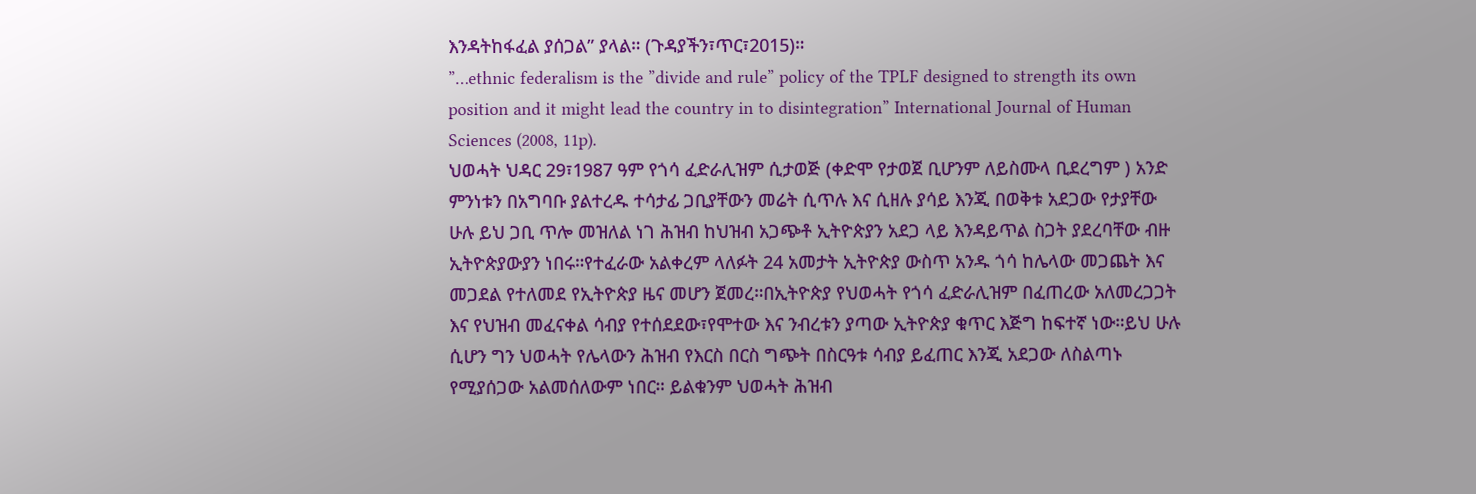እንዳትከፋፈል ያሰጋል” ያላል። (ጉዳያችን፣ጥር፣2015)።
”…ethnic federalism is the ”divide and rule” policy of the TPLF designed to strength its own position and it might lead the country in to disintegration” International Journal of Human Sciences (2008, 11p).
ህወሓት ህዳር 29፣1987 ዓም የጎሳ ፈድራሊዝም ሲታወጅ (ቀድሞ የታወጀ ቢሆንም ለይስሙላ ቢደረግም ) አንድ ምንነቱን በአግባቡ ያልተረዱ ተሳታፊ ጋቢያቸውን መሬት ሲጥሉ እና ሲዘሉ ያሳይ እንጂ በወቅቱ አደጋው የታያቸው ሁሉ ይህ ጋቢ ጥሎ መዝለል ነገ ሕዝብ ከህዝብ አጋጭቶ ኢትዮጵያን አደጋ ላይ እንዳይጥል ስጋት ያደረባቸው ብዙ ኢትዮጵያውያን ነበሩ።የተፈራው አልቀረም ላለፉት 24 አመታት ኢትዮጵያ ውስጥ አንዱ ጎሳ ከሌላው መጋጨት እና መጋደል የተለመደ የኢትዮጵያ ዜና መሆን ጀመረ።በኢትዮጵያ የህወሓት የጎሳ ፈድራሊዝም በፈጠረው አለመረጋጋት እና የህዝብ መፈናቀል ሳብያ የተሰደደው፣የሞተው እና ንብረቱን ያጣው ኢትዮጵያ ቁጥር እጅግ ከፍተኛ ነው።ይህ ሁሉ ሲሆን ግን ህወሓት የሌላውን ሕዝብ የእርስ በርስ ግጭት በስርዓቱ ሳብያ ይፈጠር እንጂ አደጋው ለስልጣኑ የሚያሰጋው አልመሰለውም ነበር። ይልቁንም ህወሓት ሕዝብ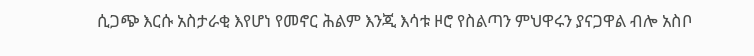ሲጋጭ እርሱ አስታራቂ እየሆነ የመኖር ሕልም እንጂ እሳቱ ዞሮ የስልጣን ምህዋሩን ያናጋዋል ብሎ አስቦ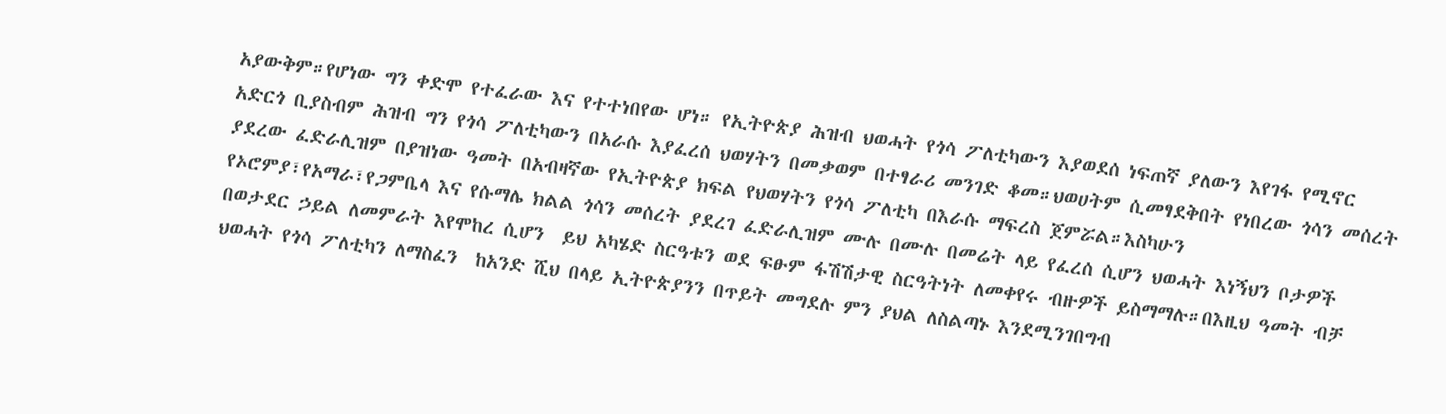አያውቅም።የሆነው ግን ቀድሞ የተፈራው እና የተተነበየው ሆነ። የኢትዮጵያ ሕዝብ ህወሓት የጎሳ ፖለቲካውን እያወደሰ ነፍጠኛ ያለውን እየገፋ የሚኖር አድርጎ ቢያስብም ሕዝብ ግን የጎሳ ፖለቲካውን በአራሱ እያፈረሰ ህወሃትን በመቃወም በተፃራሪ መንገድ ቆመ።ህወሀትም ሲመፃደቅበት የነበረው ጎሳን መሰረት ያደረው ፈድራሊዝም በያዝነው ዓመት በአብዛኛው የኢትዮጵያ ክፍል የህወሃትን የጎሳ ፖለቲካ በእራሱ ማፍረስ ጀምሯል።እስካሁን የኦሮምያ፣የአማራ፣የጋምቤላ እና የሱማሌ ክልል ጎሳን መሰረት ያደረገ ፈድራሊዝም ሙሉ በሙሉ በመሬት ላይ የፈረሰ ሲሆን ህወሓት እነኝህን ቦታዎች በወታደር ኃይል ለመምራት እየሞከረ ሲሆን  ይህ አካሄድ ስርዓቱን ወደ ፍፁም ፋሽሽታዊ ስርዓትነት ለመቀየሩ ብዙዎች ይስማማሉ።በእዚህ ዓመት ብቻ ህወሓት የጎሳ ፖለቲካን ለማስፈን  ከአንድ ሺህ በላይ ኢትዮጵያንን በጥይት መግደሉ ምን ያህል ለስልጣኑ እንደሚንገበግብ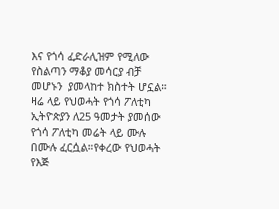እና የጎሳ ፈድራሊዝም የሚለው የስልጣን ማቆያ መሳርያ ብቻ መሆኑን  ያመላከተ ክስተት ሆኗል።
ዛሬ ላይ የህወሓት የጎሳ ፖለቲካ ኢትዮጵያን ለ25 ዓመታት ያመሰው የጎሳ ፖለቲካ መሬት ላይ ሙሉ በሙሉ ፈርሷል።የቀረው የህወሓት የእጅ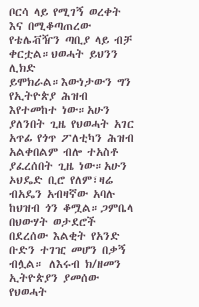ቦርሳ ላይ የሚገኝ ወረቀት እና በሚቆጣጠረው የቴሌቭዥን ጣቢያ ላይ ብቻ ቀርቷል።ህወሓት ይህንን ሊክድ ይሞክራል።እውነታውን ግን የኢትዮጵያ ሕዝብ እየተመከተ ነው።አሁን ያለንበት ጊዜ የህወሓት አገር አጥፊ የጎጥ ፖለቲካን ሕዝብ አልቀበልም ብሎ ተአስቶ ያፈረሰበት ጊዜ ነው።አሁን ኦህዴድ ቢሮ የለም፣ዛሬ ብአዴን አብዛኛው አባሉ ከህዝብ ጎን ቆሟል።ጋምቤላ በህውሃት ወታደሮች በደረሰው እልቂት የአንድ ቡድን ተገዢ መሆን በቃኝ ብሏል። ለእሩብ ክ/ዘመን ኢትዮጵያን ያመሰው የህወሓት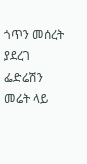ጎጥን መሰረት ያደረገ ፌድሬሽን መሬት ላይ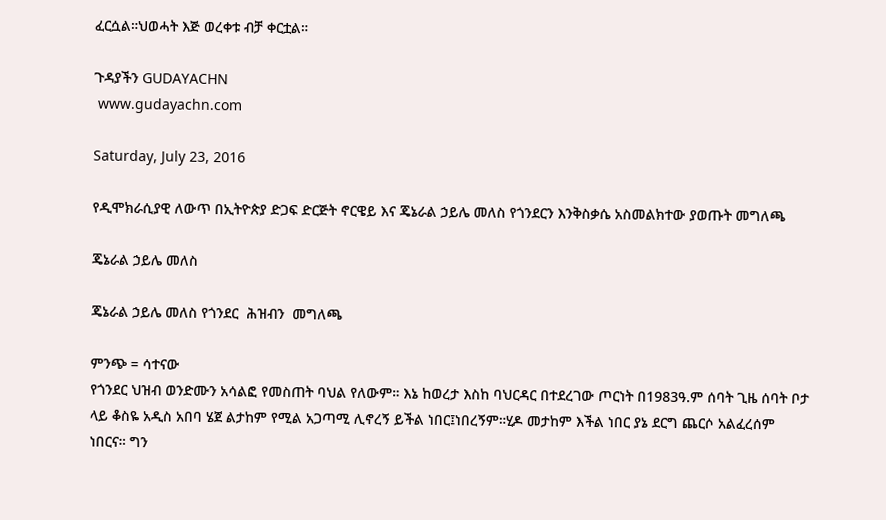ፈርሷል።ህወሓት እጅ ወረቀቱ ብቻ ቀርቷል።

ጉዳያችን GUDAYACHN
 www.gudayachn.com

Saturday, July 23, 2016

የዲሞክራሲያዊ ለውጥ በኢትዮጵያ ድጋፍ ድርጅት ኖርዌይ እና ጄኔራል ኃይሌ መለስ የጎንደርን እንቅስቃሴ አስመልክተው ያወጡት መግለጫ

ጄኔራል ኃይሌ መለስ

ጄኔራል ኃይሌ መለስ የጎንደር  ሕዝብን  መግለጫ

ምንጭ = ሳተናው
የጎንደር ህዝብ ወንድሙን አሳልፎ የመስጠት ባህል የለውም። እኔ ከወረታ እስከ ባህርዳር በተደረገው ጦርነት በ1983ዓ.ም ሰባት ጊዜ ሰባት ቦታ ላይ ቆስዬ አዲስ አበባ ሄጀ ልታከም የሚል አጋጣሚ ሊኖረኝ ይችል ነበር፤ነበረኝም።ሂዶ መታከም እችል ነበር ያኔ ደርግ ጨርሶ አልፈረሰም ነበርና። ግን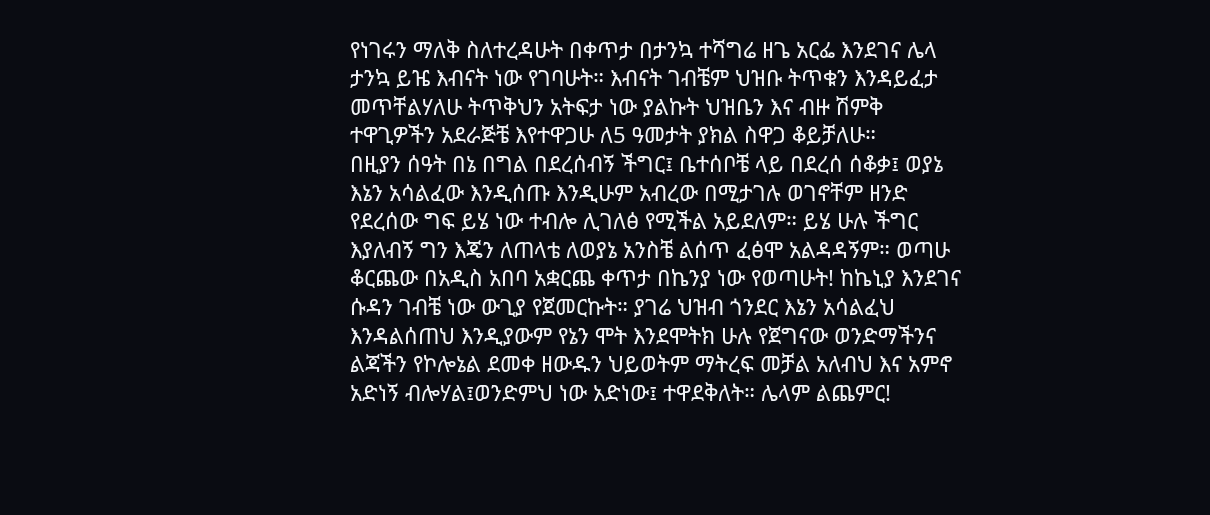የነገሩን ማለቅ ስለተረዳሁት በቀጥታ በታንኳ ተሻግሬ ዘጌ አርፌ እንደገና ሌላ ታንኳ ይዤ እብናት ነው የገባሁት። እብናት ገብቼም ህዝቡ ትጥቁን እንዳይፈታ መጥቸልሃለሁ ትጥቅህን አትፍታ ነው ያልኩት ህዝቤን እና ብዙ ሽምቅ ተዋጊዎችን አደራጅቼ እየተዋጋሁ ለ5 ዓመታት ያክል ስዋጋ ቆይቻለሁ።
በዚያን ሰዓት በኔ በግል በደረሰብኝ ችግር፤ ቤተሰቦቼ ላይ በደረሰ ሰቆቃ፤ ወያኔ እኔን አሳልፈው እንዲሰጡ እንዲሁም አብረው በሚታገሉ ወገኖቸም ዘንድ የደረሰው ግፍ ይሄ ነው ተብሎ ሊገለፅ የሚችል አይደለም። ይሄ ሁሉ ችግር እያለብኝ ግን እጄን ለጠላቴ ለወያኔ አንስቼ ልሰጥ ፈፅሞ አልዳዳኝም። ወጣሁ ቆርጨው በአዲስ አበባ አቋርጨ ቀጥታ በኬንያ ነው የወጣሁት! ከኬኒያ እንደገና ሱዳን ገብቼ ነው ውጊያ የጀመርኩት። ያገሬ ህዝብ ጎንደር እኔን አሳልፈህ እንዳልሰጠህ እንዲያውም የኔን ሞት እንደሞትክ ሁሉ የጀግናው ወንድማችንና ልጃችን የኮሎኔል ደመቀ ዘውዱን ህይወትም ማትረፍ መቻል አለብህ እና አምኖ አድነኝ ብሎሃል፤ወንድምህ ነው አድነው፤ ተዋደቅለት። ሌላም ልጨምር!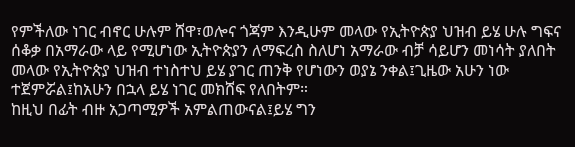የምችለው ነገር ብኖር ሁሉም ሸዋ፣ወሎና ጎጃም እንዲሁም መላው የኢትዮጵያ ህዝብ ይሄ ሁሉ ግፍና ሰቆቃ በአማራው ላይ የሚሆነው ኢትዮጵያን ለማፍረስ ስለሆነ አማራው ብቻ ሳይሆን መነሳት ያለበት መላው የኢትዮጵያ ህዝብ ተነስተህ ይሄ ያገር ጠንቅ የሆነውን ወያኔ ንቀል፤ጊዜው አሁን ነው ተጀምሯል፤ከአሁን በኋላ ይሄ ነገር መክሸፍ የለበትም።
ከዚህ በፊት ብዙ አጋጣሚዎች አምልጠውናል፤ይሄ ግን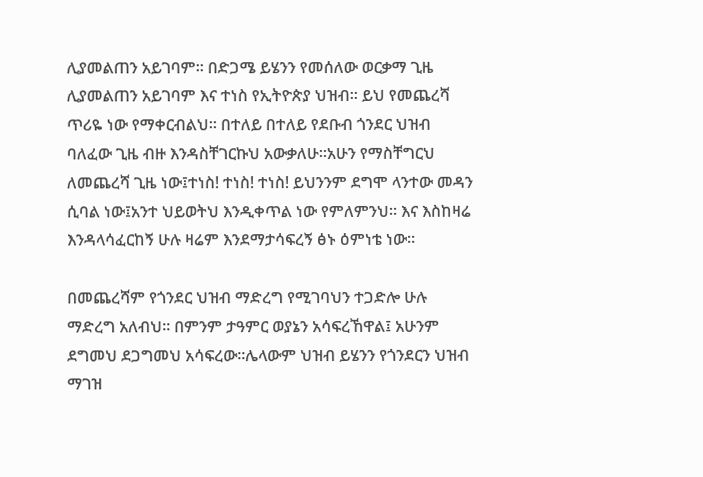ሊያመልጠን አይገባም። በድጋሜ ይሄንን የመሰለው ወርቃማ ጊዜ ሊያመልጠን አይገባም እና ተነስ የኢትዮጵያ ህዝብ። ይህ የመጨረሻ ጥሪዬ ነው የማቀርብልህ። በተለይ በተለይ የደቡብ ጎንደር ህዝብ ባለፈው ጊዜ ብዙ እንዳስቸገርኩህ አውቃለሁ።አሁን የማስቸግርህ ለመጨረሻ ጊዜ ነው፤ተነስ! ተነስ! ተነስ! ይህንንም ደግሞ ላንተው መዳን ሲባል ነው፤አንተ ህይወትህ እንዲቀጥል ነው የምለምንህ። እና እስከዛሬ እንዳላሳፈርከኝ ሁሉ ዛሬም እንደማታሳፍረኝ ፅኑ ዕምነቴ ነው።

በመጨረሻም የጎንደር ህዝብ ማድረግ የሚገባህን ተጋድሎ ሁሉ ማድረግ አለብህ። በምንም ታዓምር ወያኔን አሳፍረኸዋል፤ አሁንም ደግመህ ደጋግመህ አሳፍረው።ሌላውም ህዝብ ይሄንን የጎንደርን ህዝብ ማገዝ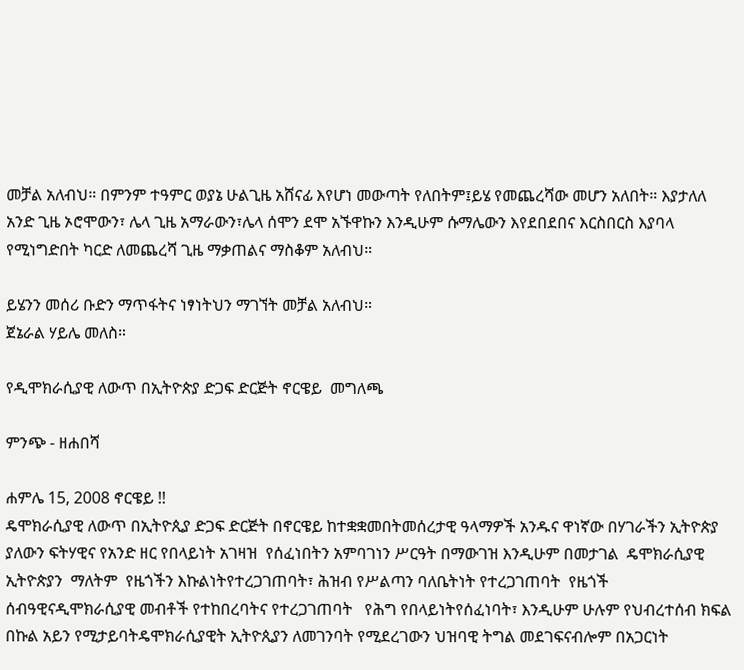መቻል አለብህ። በምንም ተዓምር ወያኔ ሁልጊዜ አሸናፊ እየሆነ መውጣት የለበትም፤ይሄ የመጨረሻው መሆን አለበት። እያታለለ አንድ ጊዜ ኦሮሞውን፣ ሌላ ጊዜ አማራውን፣ሌላ ሰሞን ደሞ አኙዋኩን እንዲሁም ሱማሌውን እየደበደበና እርስበርስ እያባላ የሚነግድበት ካርድ ለመጨረሻ ጊዜ ማቃጠልና ማስቆም አለብህ።

ይሄንን መሰሪ ቡድን ማጥፋትና ነፃነትህን ማገኘት መቻል አለብህ።
ጀኔራል ሃይሌ መለስ።

የዲሞክራሲያዊ ለውጥ በኢትዮጵያ ድጋፍ ድርጅት ኖርዌይ  መግለጫ

ምንጭ - ዘሐበሻ

ሐምሌ 15, 2008 ኖርዌይ !!
ዴሞክራሲያዊ ለውጥ በኢትዮጲያ ድጋፍ ድርጅት በኖርዌይ ከተቋቋመበትመሰረታዊ ዓላማዎች አንዱና ዋነኛው በሃገራችን ኢትዮጵያ ያለውን ፍትሃዊና የአንድ ዘር የበላይነት አገዛዝ  የሰፈነበትን አምባገነን ሥርዓት በማውገዝ እንዲሁም በመታገል  ዴሞክራሲያዊ ኢትዮጵያን  ማለትም  የዜጎችን እኩልነትየተረጋገጠባት፣ ሕዝብ የሥልጣን ባለቤትነት የተረጋገጠባት  የዜጎች ሰብዓዊናዲሞክራሲያዊ መብቶች የተከበረባትና የተረጋገጠባት   የሕግ የበላይነትየሰፈነባት፣ እንዲሁም ሁሉም የህብረተሰብ ክፍል በኩል አይን የሚታይባትዴሞክራሲያዊት ኢትዮጲያን ለመገንባት የሚደረገውን ህዝባዊ ትግል መደገፍናብሎም በአጋርነት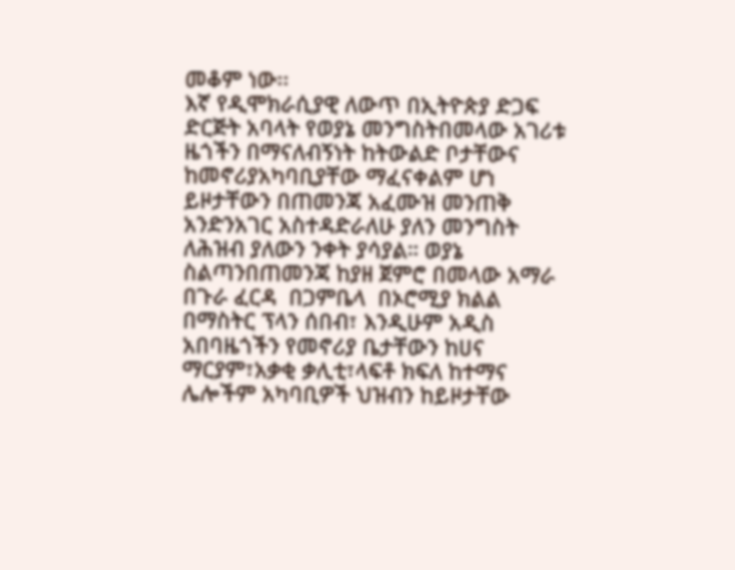መቆም ነው፡፡
እኛ የዲሞክራሲያዊ ለውጥ በኢትዮጵያ ድጋፍ ድርጅት አባላት የወያኔ መንግስትበመላው አገሪቱ ዜጎችን በማናለብኝነት ከትውልድ ቦታቸውና ከመኖሪያአካባቢያቸው ማፈናቀልም ሆነ ይዞታቸውን በጠመንጃ አፈሙዝ መንጠቅ አንድንአገር አስተዳድራለሁ ያለን መንግስት ለሕዝብ ያለውን ንቀት ያሳያል። ወያኔ ስልጣንበጠመንጃ ከያዘ ጀምሮ በመላው አማራ በጉራ ፈርዳ  በጋምቤላ  በኦሮሚያ ክልል በማስትር ፕላን ሰበብ፣ እንዲሁም አዲስ አበባዜጎችን የመኖሪያ ቤታቸውን ከሀና ማርያም፣አቃቂ ቃሊቲ፣ላፍቶ ክፍለ ከተማና ሌሎችም አካባቢዎች ህዝብን ከይዞታቸው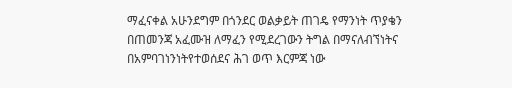ማፈናቀል አሁንደግም በጎንደር ወልቃይት ጠገዴ የማንነት ጥያቄን በጠመንጃ አፈሙዝ ለማፈን የሚደረገውን ትግል በማናለብኘነትና በአምባገነንነትየተወሰደና ሕገ ወጥ እርምጃ ነው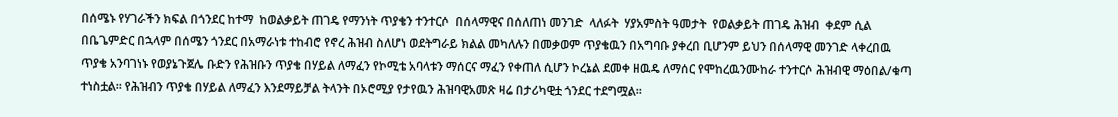በሰሜኑ የሃገራችን ክፍል በጎንደር ከተማ  ከወልቃይት ጠገዴ የማንነት ጥያቄን ተንተርሶ  በሰላማዊና በሰለጠነ መንገድ  ላለፉት  ሃያአምስት ዓመታት  የወልቃይት ጠገዴ ሕዝብ  ቀደም ሲል በቤጌምድር በኋላም በሰሜን ጎንደር በአማራነቱ ተከብሮ የኖረ ሕዝብ ስለሆነ ወደትግራይ ክልል መካለሉን በመቃወም ጥያቄዉን በአግባቡ ያቀረበ ቢሆንም ይህን በሰላማዊ መንገድ ላቀረበዉ ጥያቄ አንባገነኑ የወያኔጉጀሌ ቡድን የሕዝቡን ጥያቄ በሃይል ለማፈን የኮሚቴ አባላቱን ማሰርና ማፈን የቀጠለ ሲሆን ኮረኔል ደመቀ ዘዉዴ ለማሰር የሞከረዉንሙከራ ተንተርሶ ሕዝብዊ ማዕበል/ቁጣ ተነስቷል። የሕዝብን ጥያቄ በሃይል ለማፈን እንደማይቻል ትላንት በኦሮሚያ የታየዉን ሕዝባዊአመጽ ዛሬ በታሪካዊቷ ጎንደር ተደግሟል።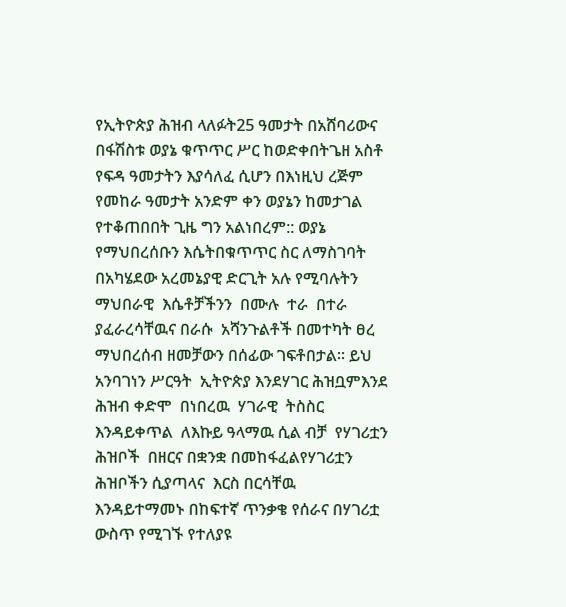የኢትዮጵያ ሕዝብ ላለፉት25 ዓመታት በአሸባሪውና በፋሽስቱ ወያኔ ቁጥጥር ሥር ከወድቀበትጌዘ አስቶ የፍዳ ዓመታትን እያሳለፈ ሲሆን በእነዚህ ረጅም  የመከራ ዓመታት አንድም ቀን ወያኔን ከመታገል የተቆጠበበት ጊዜ ግን አልነበረም:: ወያኔ የማህበረሰቡን እሴትበቁጥጥር ስር ለማስገባት በአካሄደው አረመኔያዊ ድርጊት አሉ የሚባሉትን ማህበራዊ  እሴቶቻችንን  በሙሉ  ተራ  በተራ  ያፈራረሳቸዉና በራሱ  አሻንጉልቶች በመተካት ፀረ ማህበረሰብ ዘመቻውን በሰፊው ገፍቶበታል። ይህ አንባገነን ሥርዓት  ኢትዮጵያ እንደሃገር ሕዝቧምእንደ ሕዝብ ቀድሞ  በነበረዉ  ሃገራዊ  ትስስር እንዳይቀጥል  ለእኩይ ዓላማዉ ሲል ብቻ  የሃገሪቷን ሕዝቦች  በዘርና በቋንቋ በመከፋፈልየሃገሪቷን ሕዝቦችን ሲያጣላና  እርስ በርሳቸዉ እንዳይተማመኑ በከፍተኛ ጥንቃቄ የሰራና በሃገሪቷ ውስጥ የሚገኙ የተለያዩ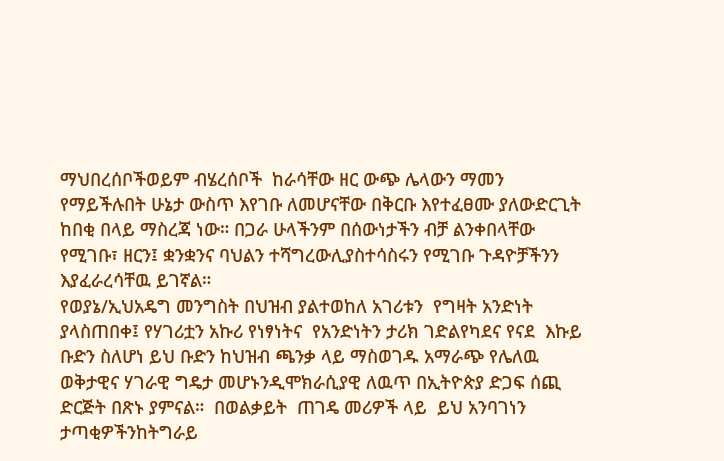ማህበረሰቦችወይም ብሄረሰቦች  ከራሳቸው ዘር ውጭ ሌላውን ማመን የማይችሉበት ሁኔታ ውስጥ እየገቡ ለመሆናቸው በቅርቡ እየተፈፀሙ ያለውድርጊት ከበቂ በላይ ማስረጃ ነው። በጋራ ሁላችንም በሰውነታችን ብቻ ልንቀበላቸው የሚገቡ፣ ዘርን፤ ቋንቋንና ባህልን ተሻግረውሊያስተሳስሩን የሚገቡ ጉዳዮቻችንን እያፈራረሳቸዉ ይገኛል።
የወያኔ/ኢህአዴግ መንግስት በህዝብ ያልተወከለ አገሪቱን  የግዛት አንድነት ያላስጠበቀ፤ የሃገሪቷን አኩሪ የነፃነትና  የአንድነትን ታሪክ ገድልየካደና የናደ  እኩይ ቡድን ስለሆነ ይህ ቡድን ከህዝብ ጫንቃ ላይ ማስወገዱ አማራጭ የሌለዉ ወቅታዊና ሃገራዊ ግዴታ መሆኑንዲሞክራሲያዊ ለዉጥ በኢትዮጵያ ድጋፍ ሰጪ ድርጅት በጽኑ ያምናል።  በወልቃይት  ጠገዴ መሪዎች ላይ  ይህ አንባገነን  ታጣቂዎችንከትግራይ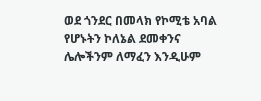ወደ ጎንደር በመላክ የኮሚቴ አባል የሆኑትን ኮለኔል ደመቀንና ሌሎችንም ለማፈን እንዲሁም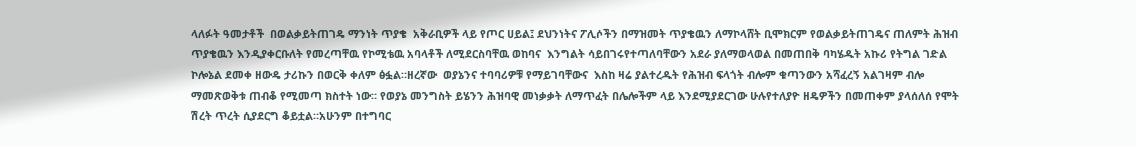ላለፉት ዓመታቶች  በወልቃይትጠገዴ ማንነት ጥያቄ  አቅራቢዎች ላይ የጦር ሀይል፤ ደህንነትና ፖሊሶችን በማዝመት ጥያቄዉን ለማኮላሸት ቢሞክርም የወልቃይትጠገዴና ጠለምት ሕዝብ ጥያቄዉን እንዲያቀርቡለት የመረጣቸዉ የኮሚቴዉ አባላቶች ለሚደርስባቸዉ ወከባና  እንግልት ሳይበገሩየተጣለባቸውን አደራ ያለማወላወል በመጠበቅ ባካሄዱት አኩሪ የትግል ገድል ኮሎኔል ደመቀ ዘውዴ ታሪኩን በወርቅ ቀለም ፅፏል።ዘረኛው  ወያኔንና ተባባሪዎቹ የማይገባቸውና  እስከ ዛሬ ያልተረዱት የሕዝብ ፍላጎት ብሎም ቁጣንውን አሻፈረኝ አልገዛም ብሎ ማመጽወቅቱ ጠብቆ የሚመጣ ክስተት ነው። የወያኔ መንግስት ይሄንን ሕዝባዊ መነቃቃት ለማጥፈት በሌሎችም ላይ እንደሚያደርገው ሁሉየተለያዮ ዘዴዎችን በመጠቀም ያላሰለሰ የሞት ሽረት ጥረት ሲያደርግ ቆይቷል።አሁንም በተግባር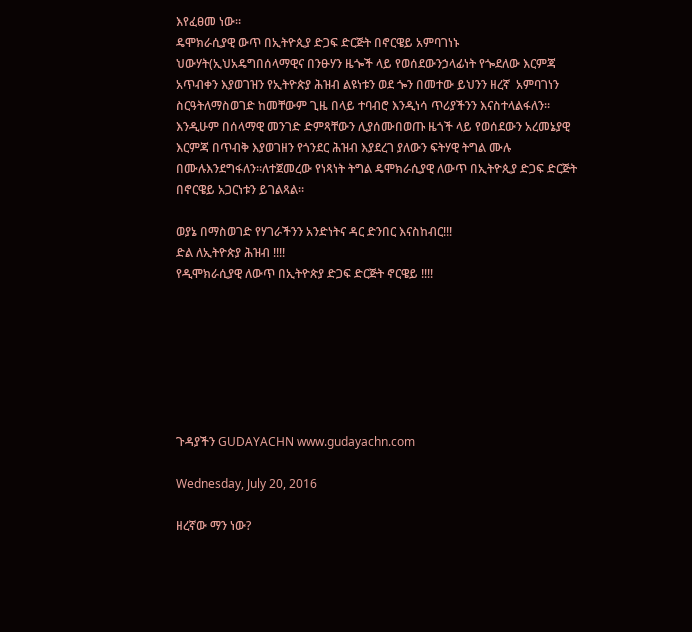እየፈፀመ ነው።
ዴሞክራሲያዊ ውጥ በኢትዮጲያ ድጋፍ ድርጅት በኖርዌይ አምባገነኑ ህውሃት(ኢህአዴግበሰላማዊና በንፁሃን ዜጐች ላይ የወሰደውንኃላፊነት የጐደለው እርምጃ አጥብቀን እያወገዝን የኢትዮጵያ ሕዝብ ልዩነቱን ወደ ጐን በመተው ይህንን ዘረኛ  አምባገነን ስርዓትለማስወገድ ከመቸውም ጊዜ በላይ ተባብሮ እንዲነሳ ጥሪያችንን እናስተላልፋለን። እንዲሁም በሰላማዊ መንገድ ድምጻቸውን ሊያሰሙበወጡ ዜጎች ላይ የወሰደውን አረመኔያዊ እርምጃ በጥብቅ እያወገዘን የጎንደር ሕዝብ እያደረገ ያለውን ፍትሃዊ ትግል ሙሉ በሙሉእንደግፋለን።ለተጀመረው የነጻነት ትግል ዴሞክራሲያዊ ለውጥ በኢትዮጲያ ድጋፍ ድርጅት በኖርዌይ አጋርነቱን ይገልጻል።

ወያኔ በማስወገድ የሃገራችንን አንድነትና ዳር ድንበር እናስከብር!!!
ድል ለኢትዮጵያ ሕዝብ !!!!
የዲሞክራሲያዊ ለውጥ በኢትዮጵያ ድጋፍ ድርጅት ኖርዌይ !!!!







ጉዳያችን GUDAYACHN www.gudayachn.com

Wednesday, July 20, 2016

ዘረኛው ማን ነው?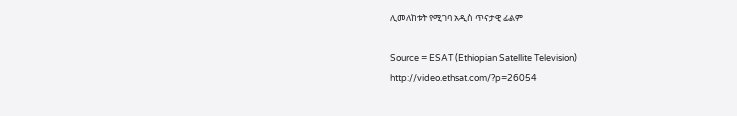ሊመለከቱት የሚገባ አዲስ ጥናታዊ ፊልም

Source = ESAT (Ethiopian Satellite Television)
http://video.ethsat.com/?p=26054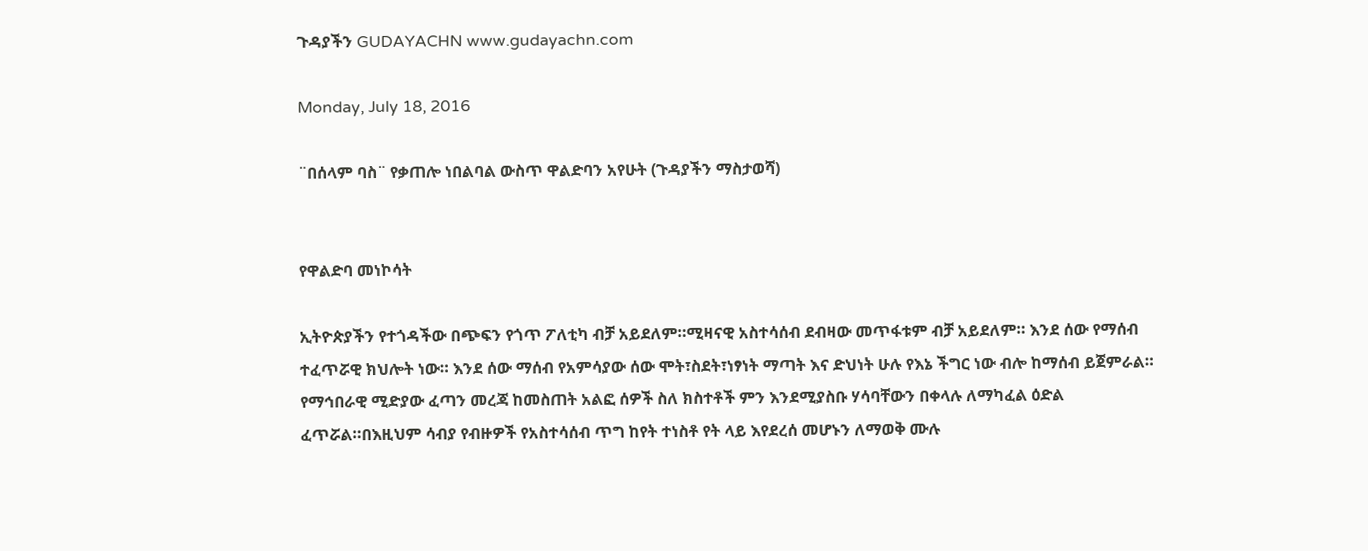ጉዳያችን GUDAYACHN www.gudayachn.com

Monday, July 18, 2016

¨በሰላም ባስ¨ የቃጠሎ ነበልባል ውስጥ ዋልድባን አየሁት (ጉዳያችን ማስታወሻ)


የዋልድባ መነኮሳት

ኢትዮጵያችን የተጎዳችው በጭፍን የጎጥ ፖለቲካ ብቻ አይደለም።ሚዛናዊ አስተሳሰብ ደብዛው መጥፋቱም ብቻ አይደለም። እንደ ሰው የማሰብ ተፈጥሯዊ ክህሎት ነው። እንደ ሰው ማሰብ የአምሳያው ሰው ሞት፣ስደት፣ነፃነት ማጣት እና ድህነት ሁሉ የእኔ ችግር ነው ብሎ ከማሰብ ይጀምራል። የማኅበራዊ ሚድያው ፈጣን መረጃ ከመስጠት አልፎ ሰዎች ስለ ክስተቶች ምን እንደሚያስቡ ሃሳባቸውን በቀላሉ ለማካፈል ዕድል ፈጥሯል።በእዚህም ሳብያ የብዙዎች የአስተሳሰብ ጥግ ከየት ተነስቶ የት ላይ እየደረሰ መሆኑን ለማወቅ ሙሉ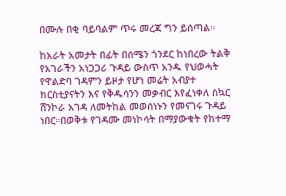በሙሉ በቂ ባይባልም ጥሩ መረጃ ግን ይሰጣል።

ከአራት አመታት በፊት በሰሜን ጎንደር ከነበረው ትልቅ የአገራችን አነጋጋሪ ጉዳይ ውስጥ አንዱ የህወሓት የዋልድባ ገዳምን ይዞታ የሆነ መሬት አብያተ ክርስቲያናትን እና የቅዱሳንን መቃብር እየፈነቀለ ስኳር ሸንኮራ አገዳ ለመትከል መወሰነኑን የመናገሩ ጉዳይ ነበር።በወቅቱ የገዳሙ መነኮሳት በማያውቁት የከተማ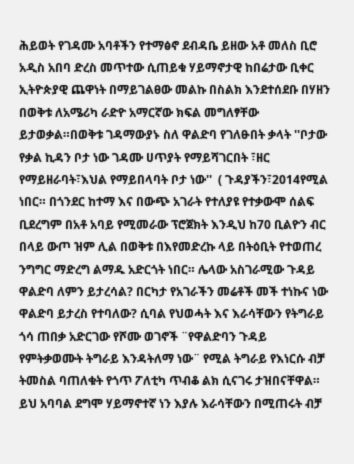ሕይወት የገዳሙ አባቶችን የተማፅኖ ደብዳቤ ይዘው አቶ መለስ ቢሮ አዲስ አበባ ድረስ መጥተው ሲጠይቁ ሃይማኖታዊ ከበሬታው ቢቀር ኢትዮጵያዊ ጨዋነት በማይገልፀው መልኩ በስልክ እንደተሰደቡ በሃዘን በወቅቱ ለአሜሪካ ራድዮ አማርኛው ክፍል መግለፃቸው ይታወቃል።በወቅቱ ገዳማውያኑ ስለ ዋልድባ የገለፁበት ቃላት ''ቦታው የቃል ኪዳን ቦታ ነው ገዳሙ ሀጥያት የማይሻገርበት ፣ዘር የማይዘራባት፣እህል የማይበላባት ቦታ ነው''  ( ጉዳያችን፣2014የሚል ነበር። በጎንደር ከተማ እና በውጭ አገራት የተለያዩ የተቃውሞ ሰልፍ ቢደረግም በአቶ አባይ የሚመራው ፕሮጀክት እንዲህ ከ70 ቢልዮን ብር በላይ ውጦ ዝም ሊል በወቅቱ በእየመድረኩ ላይ በትዕቢት የተወጠረ ንግግር ማድረግ ልማዱ አድርጎት ነበር። ሌላው አስገራሚው ጉዳይ ዋልድባ ለምን ይታረሳል? በርካታ የአገራችን መሬቶች መች ተነኩና ነው ዋልድባ ይታረስ የተባለው? ሲባል የህወሓት እና እራሳቸውን የትግራይ ጎሳ ጠበቃ አድርገው የሾሙ ወገኖች ¨የዋልድባን ጉዳይ የምትቃወሙት ትግራይ እንዳትለማ ነው¨ የሚል ትግራይ የእነርሱ ብቻ ትመስል ባጠለቁት የጎጥ ፖለቲካ ጥብቆ ልክ ሲናገሩ ታዝበናቸዋል። ይህ አባባል ደግሞ ሃይማኖተኛ ነን እያሉ እራሳቸውን በሚጠሩት ብቻ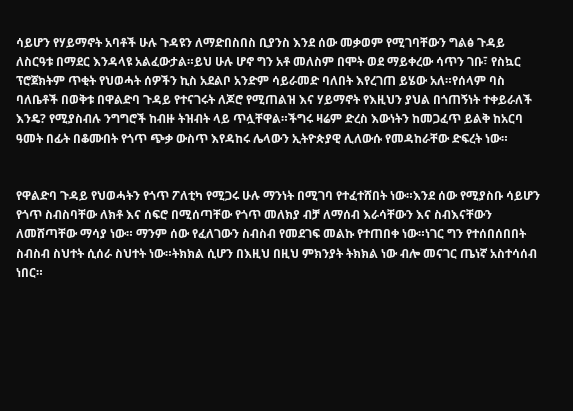ሳይሆን የሃይማኖት አባቶች ሁሉ ጉዳዩን ለማድበስበስ ቢያንስ እንደ ሰው መቃወም የሚገባቸውን ግልፅ ጉዳይ ለስርዓቱ በማደር እንዳላዩ አልፈውታል።ይህ ሁሉ ሆኖ ግን አቶ መለስም በሞት ወደ ማይቀረው ሳጥን ገቡ፣ የስኳር ፕሮጀክትም ጥቂት የህወሓት ሰዎችን ኪስ አደልቦ አንድም ሳይራመድ ባለበት እየረገጠ ይሄው አለ።የሰላም ባስ ባለቤቶች በወቅቱ በዋልድባ ጉዳይ የተናገሩት ለጆሮ የሚጠልዝ እና ሃይማኖት የእዚህን ያህል በጎጠኝነት ተቀይራለች እንዴ? የሚያስብሉ ንግግሮች ከብዙ ትዝብት ላይ ጥሏቸዋል።ችግሩ ዛሬም ድረስ እውነትን ከመጋፈጥ ይልቅ ከአርባ ዓመት በፊት በቆሙበት የጎጥ ጭቃ ውስጥ እየዳከሩ ሌላውን ኢትዮጵያዊ ሊለውሱ የመዳከራቸው ድፍረት ነው።


የዋልድባ ጉዳይ የህወሓትን የጎጥ ፖለቲካ የሚጋሩ ሁሉ ማንነት በሚገባ የተፈተሸበት ነው።እንደ ሰው የሚያስቡ ሳይሆን የጎጥ ስብስባቸው ለክቶ እና ሰፍሮ በሚሰጣቸው የጎጥ መለክያ ብቻ ለማሰብ እራሳቸውን እና ስብእናቸውን ለመሸጣቸው ማሳያ ነው። ማንም ሰው የፈለገውን ስብስብ የመደገፍ መልኩ የተጠበቀ ነው።ነገር ግን የተሰበሰበበት ስብስብ ስህተት ሲሰራ ስህተት ነው።ትክክል ሲሆን በእዚህ በዚህ ምክንያት ትክክል ነው ብሎ መናገር ጤነኛ አስተሳሰብ ነበር።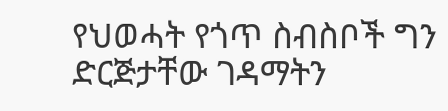የህወሓት የጎጥ ስብስቦች ግን ድርጅታቸው ገዳማትን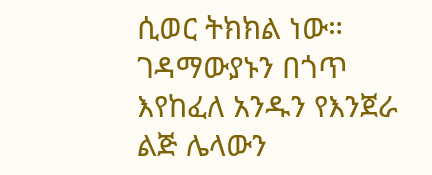ሲወር ትክክል ነው። ገዳማውያኑን በጎጥ እየከፈለ አንዱን የእንጀራ ልጅ ሌላውን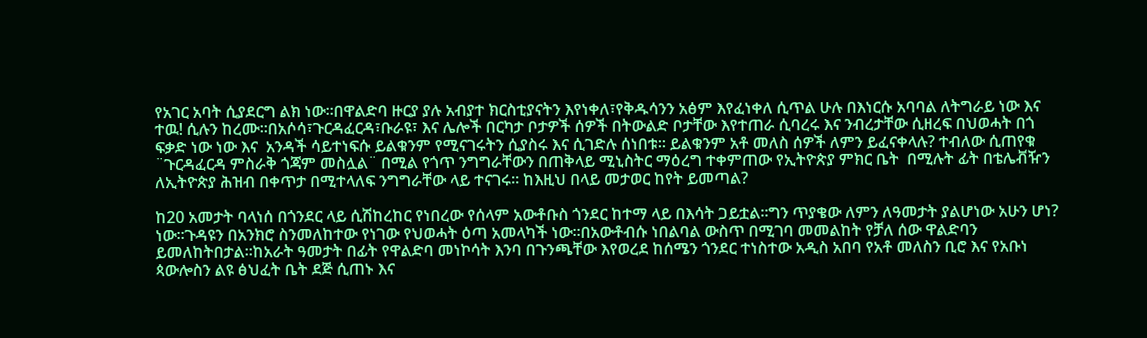የአገር አባት ሲያደርግ ልክ ነው።በዋልድባ ዙርያ ያሉ አብያተ ክርስቲያናትን እየነቀለ፣የቅዱሳንን አፅም እየፈነቀለ ሲጥል ሁሉ በእነርሱ አባባል ለትግራይ ነው እና ተዉ! ሲሉን ከረሙ።በአሶሳ፣ጉርዳፈርዳ፣ቡራዩ፣ እና ሌሎች በርካታ ቦታዎች ሰዎች በትውልድ ቦታቸው እየተጠራ ሲባረሩ እና ንብረታቸው ሲዘረፍ በህወሓት በጎ ፍቃድ ነው ነው እና  አንዳች ሳይተነፍሱ ይልቁንም የሚናገሩትን ሲያስሩ እና ሲገድሉ ሰነበቱ። ይልቁንም አቶ መለስ ሰዎች ለምን ይፈናቀላሉ? ተብለው ሲጠየቁ ¨ጉርዳፈርዳ ምስራቅ ጎጃም መስሏል¨ በሚል የጎጥ ንግግራቸውን በጠቅላይ ሚኒስትር ማዕረግ ተቀምጠው የኢትዮጵያ ምክር ቤት  በሚሉት ፊት በቴሌቭዥን ለኢትዮጵያ ሕዝብ በቀጥታ በሚተላለፍ ንግግራቸው ላይ ተናገሩ። ከእዚህ በላይ መታወር ከየት ይመጣል?

ከ20 አመታት ባላነሰ በጎንደር ላይ ሲሽከረከር የነበረው የሰላም አውቶቡስ ጎንደር ከተማ ላይ በእሳት ጋይቷል።ግን ጥያቄው ለምን ለዓመታት ያልሆነው አሁን ሆነ? ነው።ጉዳዩን በአንክሮ ስንመለከተው የነገው የህወሓት ዕጣ አመላካች ነው።በአውቶብሱ ነበልባል ውስጥ በሚገባ መመልከት የቻለ ሰው ዋልድባን ይመለከትበታል።ከአራት ዓመታት በፊት የዋልድባ መነኮሳት እንባ በጉንጫቸው እየወረደ ከሰሜን ጎንደር ተነስተው አዲስ አበባ የአቶ መለስን ቢሮ እና የአቡነ ጳውሎስን ልዩ ፅህፈት ቤት ደጅ ሲጠኑ እና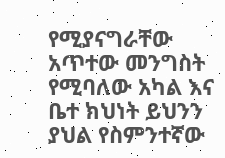የሚያናግራቸው አጥተው መንግስት የሚባለው አካል እና ቤተ ክህነት ይህንን ያህል የስምንተኛው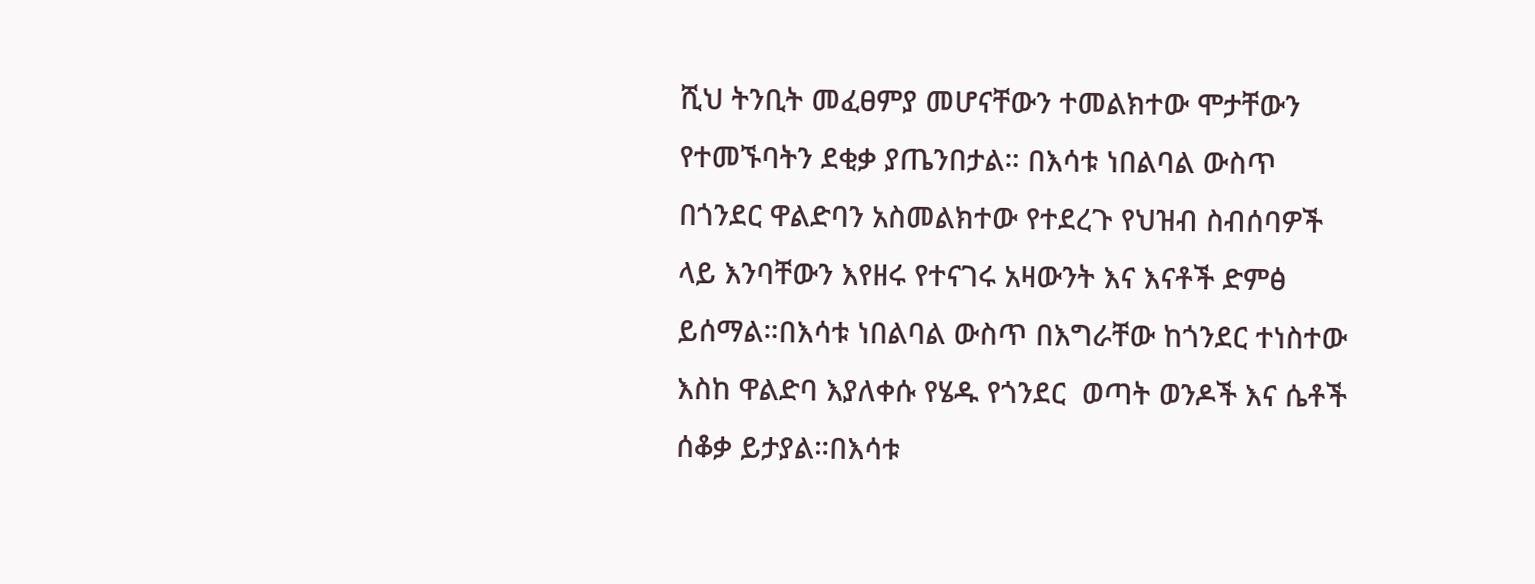ሺህ ትንቢት መፈፀምያ መሆናቸውን ተመልክተው ሞታቸውን የተመኙባትን ደቂቃ ያጤንበታል። በእሳቱ ነበልባል ውስጥ  በጎንደር ዋልድባን አስመልክተው የተደረጉ የህዝብ ስብሰባዎች ላይ እንባቸውን እየዘሩ የተናገሩ አዛውንት እና እናቶች ድምፅ ይሰማል።በእሳቱ ነበልባል ውስጥ በእግራቸው ከጎንደር ተነስተው  እስከ ዋልድባ እያለቀሱ የሄዱ የጎንደር  ወጣት ወንዶች እና ሴቶች ሰቆቃ ይታያል።በእሳቱ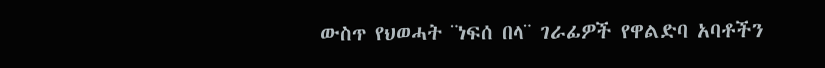ውስጥ የህወሓት ¨ነፍሰ በላ¨ ገራፊዎች የዋልድባ አባቶችን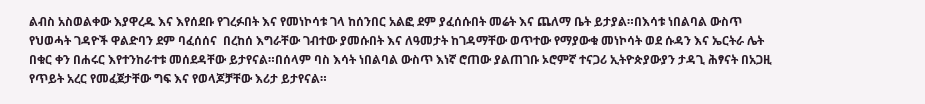ልብስ አስወልቀው እያዋረዱ እና እየሰደቡ የገረፉበት እና የመነኮሳቱ ገላ ከሰንበር አልፎ ደም ያፈሰሱበት መሬት እና ጨለማ ቤት ይታያል።በእሳቱ ነበልባል ውስጥ የህወሓት ገዳዮች ዋልድባን ደም ባፈሰሰና  በረከሰ እግራቸው ገብተው ያመሱበት እና ለዓመታት ከገዳማቸው ወጥተው የማያውቁ መነኮሳት ወደ ሱዳን እና ኤርትራ ሌት በቁር ቀን በሐሩር እየተንከራተቱ መሰደዳቸው ይታየናል።በሰላም ባስ እሳት ነበልባል ውስጥ እነኛ ሮጠው ያልጠገቡ ኦሮምኛ ተናጋሪ ኢትዮጵያውያን ታዳጊ ሕፃናት በአጋዚ የጥይት አረር የመፈጀታቸው ግፍ እና የወላጆቻቸው እሪታ ይታየናል።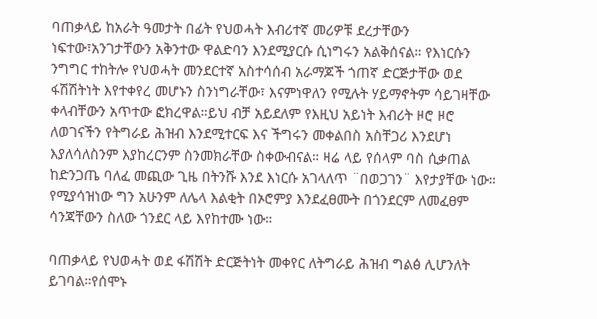ባጠቃላይ ከአራት ዓመታት በፊት የህወሓት እብሪተኛ መሪዎቹ ደረታቸውን ነፍተው፣አንገታቸውን አቅንተው ዋልድባን እንደሚያርሱ ሲነግሩን አልቅሰናል። የእነርሱን ንግግር ተከትሎ የህወሓት መንደርተኛ አስተሳሰብ አራማጆች ጎጠኛ ድርጅታቸው ወደ ፋሽሽትነት እየተቀየረ መሆኑን ስንነግራቸው፣ እናምነዋለን የሚሉት ሃይማኖትም ሳይገዛቸው ቀላብቸውን አጥተው ፎክረዋል።ይህ ብቻ አይደለም የእዚህ አይነት እብሪት ዞሮ ዞሮ ለወገናችን የትግራይ ሕዝብ እንደሚተርፍ እና ችግሩን መቀልበስ አስቸጋሪ እንደሆነ እያለሳለስንም እያከረርንም ስንመክራቸው ስቀውብናል። ዛሬ ላይ የሰላም ባስ ሲቃጠል ከድንጋጤ ባለፈ መጪው ጊዜ በትንሹ እንደ እነርሱ አገላለጥ ¨በወጋገን¨ እየታያቸው ነው። የሚያሳዝነው ግን አሁንም ለሌላ እልቂት በኦሮምያ እንደፈፀሙት በጎንደርም ለመፈፀም ሳንጃቸውን ስለው ጎንደር ላይ እየከተሙ ነው።

ባጠቃላይ የህወሓት ወደ ፋሽሽት ድርጅትነት መቀየር ለትግራይ ሕዝብ ግልፅ ሊሆንለት ይገባል።የሰሞኑ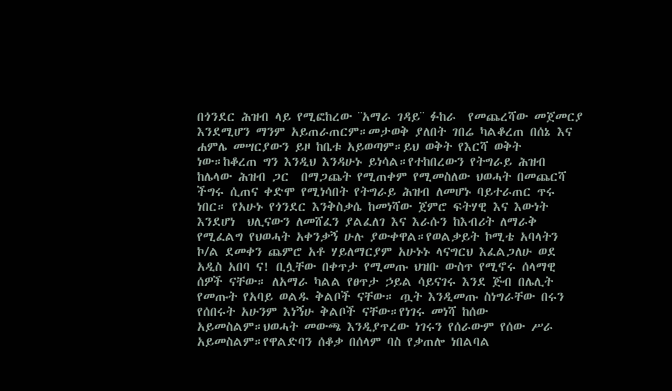በጎንደር ሕዝብ ላይ የሚፎከረው ¨አማራ ገዳይ¨ ፉከራ  የመጨረሻው መጀመርያ እንደሚሆን ማንም አይጠራጠርም።መታወቅ ያለበት ገበሬ ካልቆረጠ በሰኔ እና ሐምሌ መሣርያውን ይዞ ከቤቱ አይወጣም።ይህ ወቅት የእርሻ ወቅት ነው።ከቆረጠ ግን እንዲህ እንዳሁኑ ይነሳል።የተከበረውን የትግራይ ሕዝብ ከሌላው ሕዝብ ጋር  በማጋጨት የሚጠቀም የሚመስለው ህወሓት በመጨርሻ ችግሩ ሲጠና ቀድሞ የሚነሳበት የትግራይ ሕዝብ ለመሆኑ ባይተራጠር ጥሩ ነበር። የአሁኑ የጎንደር እንቅስቃሴ ከመነሻው ጀምሮ ፍትሃዊ እና እውነት እንደሆነ  ህሊናውን ለመሸፈን ያልፈለገ እና እራሱን ከእብሪት ለማራቅ የሚፈልግ የህወሓት አቀንቃኝ ሁሉ ያውቀዋል።የወልቃይት ኮሚቴ አባላትን ኮ/ል ደመቀን ጨምሮ አቶ ሃይለማርያም አሁኑኑ ላናግርህ እፈልጋለሁ ወደ አዲስ አበባ ና! ቢሏቸው በቀጥታ የሚመጡ ህዝቡ ውስጥ የሚኖሩ ሰላማዊ ሰዎች ናቸው። ለአማራ ካልል የፀጥታ ኃይል ሳይናገሩ እንደ ጅብ በሌሊት የመጡት የአባይ ወልዱ ቅልቦች ናቸው። ጧት እንዲመጡ ስነግራቸው በሩን የሰበሩት አሁንም እነኝሁ ቅልቦች ናቸው።የነገሩ መነሻ ከሰው አይመስልም።ህወሓት መውጫ እንዲያጥረው ነገሩን የሰራውም የሰው ሥራ አይመስልም።የዋልድባን ሰቆቃ በሰላም ባስ የቃጠሎ ነበልባል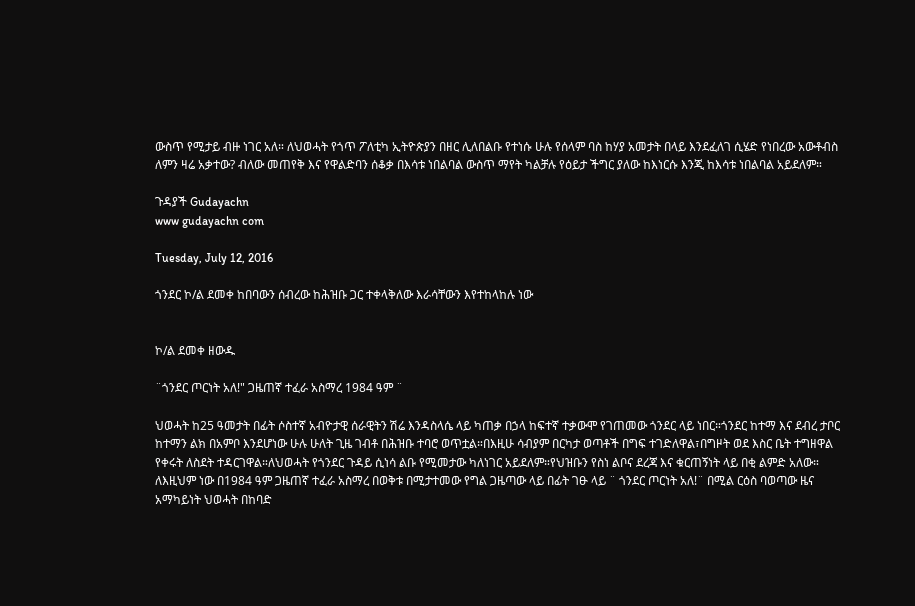ውስጥ የሚታይ ብዙ ነገር አለ። ለህወሓት የጎጥ ፖለቲካ ኢትዮጵያን በዘር ሊለበልቡ የተነሱ ሁሉ የሰላም ባስ ከሃያ አመታት በላይ እንደፈለገ ሲሄድ የነበረው አውቶብስ ለምን ዛሬ አቃተው? ብለው መጠየቅ እና የዋልድባን ሰቆቃ በእሳቱ ነበልባል ውስጥ ማየት ካልቻሉ የዕይታ ችግር ያለው ከእነርሱ እንጂ ከእሳቱ ነበልባል አይደለም።

ጉዳያች Gudayachn
www gudayachn com

Tuesday, July 12, 2016

ጎንደር ኮ/ል ደመቀ ከበባውን ሰብረው ከሕዝቡ ጋር ተቀላቅለው እራሳቸውን እየተከላከሉ ነው


ኮ/ል ደመቀ ዘውዱ

¨ጎንደር ጦርነት አለ!" ጋዜጠኛ ተፈራ አስማረ 1984 ዓም ¨

ህወሓት ከ25 ዓመታት በፊት ሶስተኛ አብዮታዊ ሰራዊትን ሽሬ እንዳስላሴ ላይ ካጠቃ በኃላ ከፍተኛ ተቃውሞ የገጠመው ጎንደር ላይ ነበር።ጎንደር ከተማ እና ደብረ ታቦር ከተማን ልክ በአምቦ እንደሆነው ሁሉ ሁለት ጊዜ ገብቶ በሕዝቡ ተባሮ ወጥቷል።በእዚሁ ሳብያም በርካታ ወጣቶች በግፍ ተገድለዋል፣በግዞት ወደ እስር ቤት ተግዘዋል የቀሩት ለስደት ተዳርገዋል።ለህወሓት የጎንደር ጉዳይ ሲነሳ ልቡ የሚመታው ካለነገር አይደለም።የህዝቡን የስነ ልቦና ደረጃ እና ቁርጠኝነት ላይ በቂ ልምድ አለው። ለእዚህም ነው በ1984 ዓም ጋዜጠኛ ተፈራ አስማረ በወቅቱ በሚታተመው የግል ጋዜጣው ላይ በፊት ገፁ ላይ ¨ ጎንደር ጦርነት አለ!¨ በሚል ርዕስ ባወጣው ዜና አማካይነት ህወሓት በከባድ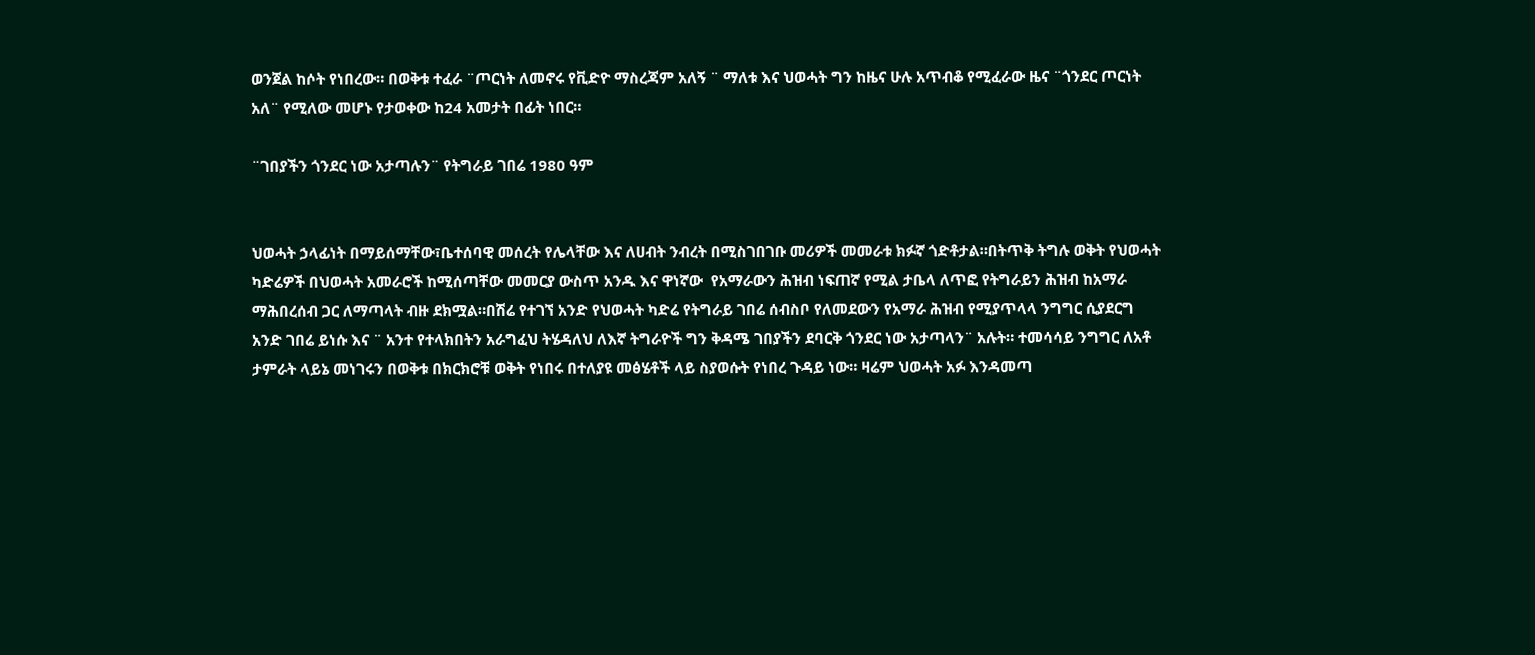ወንጀል ከሶት የነበረው። በወቅቱ ተፈራ ¨ጦርነት ለመኖሩ የቪድዮ ማስረጃም አለኝ ¨ ማለቱ እና ህወሓት ግን ከዜና ሁሉ አጥብቆ የሚፈራው ዜና ¨ጎንደር ጦርነት አለ¨ የሚለው መሆኑ የታወቀው ከ24 አመታት በፊት ነበር።

¨ገበያችን ጎንደር ነው አታጣሉን¨ የትግራይ ገበሬ 1980 ዓም


ህወሓት ኃላፊነት በማይሰማቸው፣ቤተሰባዊ መሰረት የሌላቸው እና ለሀብት ንብረት በሚስገበገቡ መሪዎች መመራቱ ክፉኛ ጎድቶታል።በትጥቅ ትግሉ ወቅት የህወሓት ካድሬዎች በህወሓት አመራሮች ከሚሰጣቸው መመርያ ውስጥ አንዱ እና ዋነኛው  የአማራውን ሕዝብ ነፍጠኛ የሚል ታቤላ ለጥፎ የትግራይን ሕዝብ ከአማራ ማሕበረሰብ ጋር ለማጣላት ብዙ ደክሟል።በሽሬ የተገኘ አንድ የህወሓት ካድሬ የትግራይ ገበሬ ሰብስቦ የለመደውን የአማራ ሕዝብ የሚያጥላላ ንግግር ሲያደርግ አንድ ገበሬ ይነሱ እና ¨ አንተ የተላክበትን አራግፈህ ትሄዳለህ ለእኛ ትግራዮች ግን ቅዳሜ ገበያችን ደባርቅ ጎንደር ነው አታጣላን¨ አሉት። ተመሳሳይ ንግግር ለአቶ ታምራት ላይኔ መነገሩን በወቅቱ በክርክሮቹ ወቅት የነበሩ በተለያዩ መፅሄቶች ላይ ስያወሱት የነበረ ጉዳይ ነው። ዛሬም ህወሓት አፉ እንዳመጣ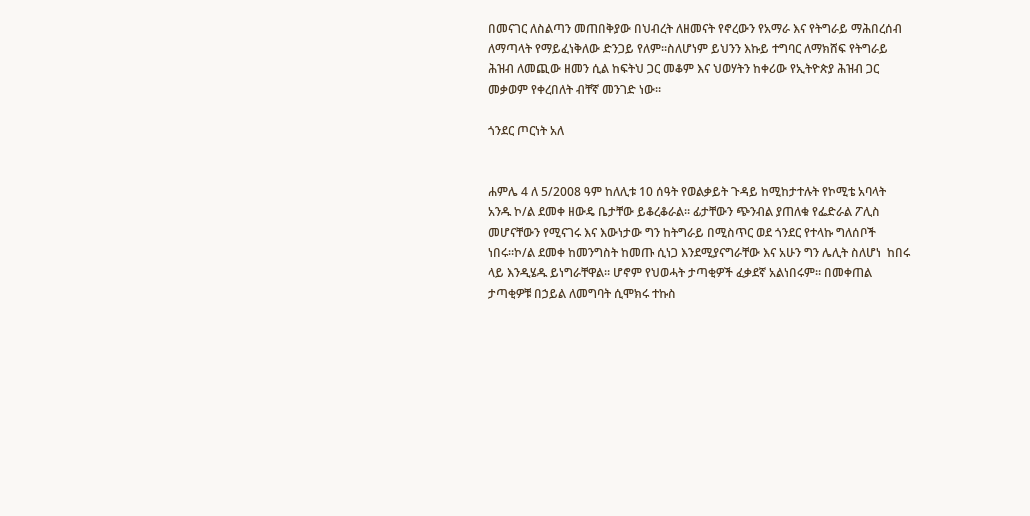በመናገር ለስልጣን መጠበቅያው በህብረት ለዘመናት የኖረውን የአማራ እና የትግራይ ማሕበረሰብ ለማጣላት የማይፈነቅለው ድንጋይ የለም።ስለሆነም ይህንን እኩይ ተግባር ለማክሸፍ የትግራይ ሕዝብ ለመጪው ዘመን ሲል ከፍትህ ጋር መቆም እና ህወሃትን ከቀሪው የኢትዮጵያ ሕዝብ ጋር መቃወም የቀረበለት ብቸኛ መንገድ ነው።

ጎንደር ጦርነት አለ


ሐምሌ 4 ለ 5/2008 ዓም ከለሊቱ 10 ሰዓት የወልቃይት ጉዳይ ከሚከታተሉት የኮሚቴ አባላት አንዱ ኮ/ል ደመቀ ዘውዴ ቤታቸው ይቆረቆራል። ፊታቸውን ጭንብል ያጠለቁ የፌድራል ፖሊስ መሆናቸውን የሚናገሩ እና እውነታው ግን ከትግራይ በሚስጥር ወደ ጎንደር የተላኩ ግለሰቦች ነበሩ።ኮ/ል ደመቀ ከመንግስት ከመጡ ሲነጋ እንደሚያናግራቸው እና አሁን ግን ሌሊት ስለሆነ  ከበሩ ላይ እንዲሄዱ ይነግራቸዋል። ሆኖም የህወሓት ታጣቂዎች ፈቃደኛ አልነበሩም። በመቀጠል  ታጣቂዎቹ በኃይል ለመግባት ሲሞክሩ ተኩስ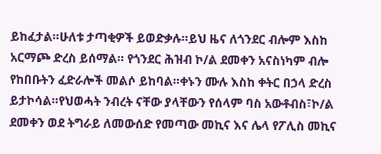ይከፈታል።ሁለቱ ታጣቂዎች ይወድቃሉ።ይህ ዜና ለጎንደር ብሎም እስከ አርማጮ ድረስ ይሰማል። የጎንደር ሕዝብ ኮ/ል ደመቀን አናስነካም ብሎ የከበቡትን ፈድራሎች መልሶ ይከባል።ቀኑን ሙሉ እስከ ቀትር በኃላ ድረስ ይታኮሳል።የህወሓት ንብረት ናቸው ያላቸውን የሰላም ባስ አውቶብስ፣ኮ/ል ደመቀን ወደ ትግራይ ለመውሰድ የመጣው መኪና እና ሌላ የፖሊስ መኪና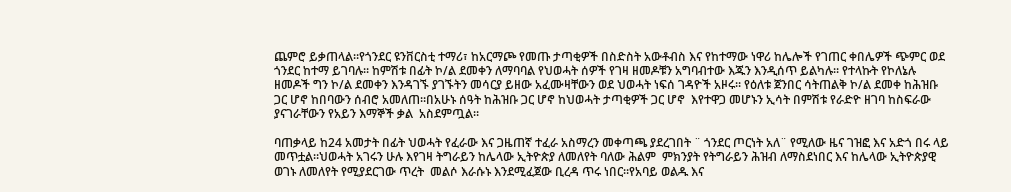ጨምሮ ይቃጠላል።የጎንደር ዩንቨርስቲ ተማሪ፣ ከአርማጮ የመጡ ታጣቂዎች በስድስት አውቶብስ እና የከተማው ነዋሪ ከሌሎች የገጠር ቀበሌዎች ጭምር ወደ ጎንደር ከተማ ይገባሉ። ከምሽቱ በፊት ኮ/ል ደመቀን ለማባባል የህወሓት ሰዎች የገዛ ዘመዶቹን አግባብተው እጁን እንዲሰጥ ይልካሉ። የተላኩት የኮለኔሉ ዘመዶች ግን ኮ/ል ደመቀን እንዳገኙ ያገኙትን መሳርያ ይዘው አፈሙዛቸውን ወደ ህወሓት ነፍሰ ገዳዮች አዞሩ። የዕለቱ ጀንበር ሳትጠልቅ ኮ/ል ደመቀ ከሕዝቡ ጋር ሆኖ ከበባውን ሰብሮ አመለጠ።በአሁኑ ሰዓት ከሕዝቡ ጋር ሆኖ ከህወሓት ታጣቂዎች ጋር ሆኖ  እየተዋጋ መሆኑን ኢሳት በምሽቱ የራድዮ ዘገባ ከስፍራው ያናገራቸውን የአይን እማኞች ቃል  አስደምጧል።

ባጠቃላይ ከ24 አመታት በፊት ህወሓት የፈራው እና ጋዜጠኛ ተፈራ አስማረን መቀጣጫ ያደረገበት ¨ ጎንደር ጦርነት አለ¨ የሚለው ዜና ገዝፎ እና አድጎ በሩ ላይ መጥቷል።ህወሓት አገሩን ሁሉ እየገዛ ትግራይን ከሌላው ኢትዮጵያ ለመለየት ባለው ሕልም  ምክንያት የትግራይን ሕዝብ ለማስደነበር እና ከሌላው ኢትዮጵያዊ ወገኑ ለመለየት የሚያደርገው ጥረት  መልሶ እራሱኑ እንደሚፈጀው ቢረዳ ጥሩ ነበር።የአባይ ወልዱ እና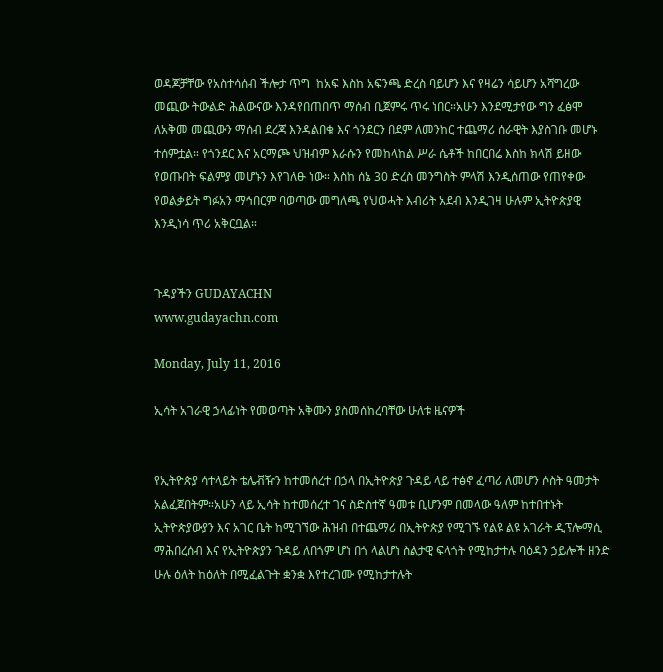ወዳጆቻቸው የአስተሳሰብ ችሎታ ጥግ  ከአፍ እስከ አፍንጫ ድረስ ባይሆን እና የዛሬን ሳይሆን አሻግረው መጪው ትውልድ ሕልውናው እንዳየበጠበጥ ማሰብ ቢጀምሩ ጥሩ ነበር።አሁን እንደሚታየው ግን ፈፅሞ ለአቅመ መጪውን ማሰብ ደረጃ እንዳልበቁ እና ጎንደርን በደም ለመንከር ተጨማሪ ሰራዊት እያስገቡ መሆኑ ተሰምቷል። የጎንደር እና አርማጮ ህዝብም እራሱን የመከላከል ሥራ ሴቶች ከበርበሬ እስከ ክላሽ ይዘው የወጡበት ፍልምያ መሆኑን እየገለፁ ነው። እስከ ሰኔ 30 ድረስ መንግስት ምላሽ እንዲሰጠው የጠየቀው የወልቃይት ግፉአን ማኅበርም ባወጣው መግለጫ የህወሓት እብሪት አደብ እንዲገዛ ሁሉም ኢትዮጵያዊ  እንዲነሳ ጥሪ አቅርቧል።


ጉዳያችን GUDAYACHN
www.gudayachn.com

Monday, July 11, 2016

ኢሳት አገራዊ ኃላፊነት የመወጣት አቅሙን ያስመሰከረባቸው ሁለቱ ዜናዎች


የኢትዮጵያ ሳተላይት ቴሌቭዥን ከተመሰረተ በኃላ በኢትዮጵያ ጉዳይ ላይ ተፅኖ ፈጣሪ ለመሆን ሶስት ዓመታት አልፈጀበትም።አሁን ላይ ኢሳት ከተመሰረተ ገና ስድስተኛ ዓመቱ ቢሆንም በመላው ዓለም ከተበተኑት ኢትዮጵያውያን እና አገር ቤት ከሚገኘው ሕዝብ በተጨማሪ በኢትዮጵያ የሚገኙ የልዩ ልዩ አገራት ዲፕሎማሲ ማሕበረሰብ እና የኢትዮጵያን ጉዳይ ለበጎም ሆነ በጎ ላልሆነ ስልታዊ ፍላጎት የሚከታተሉ ባዕዳን ኃይሎች ዘንድ ሁሉ ዕለት ከዕለት በሚፈልጉት ቋንቋ እየተረገሙ የሚከታተሉት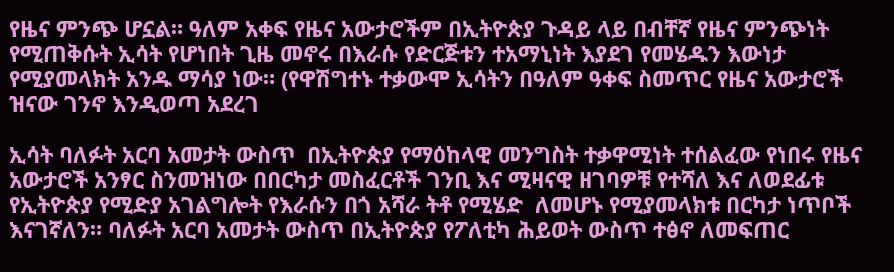የዜና ምንጭ ሆኗል። ዓለም አቀፍ የዜና አውታሮችም በኢትዮጵያ ጉዳይ ላይ በብቸኛ የዜና ምንጭነት የሚጠቅሱት ኢሳት የሆነበት ጊዜ መኖሩ በእራሱ የድርጅቱን ተአማኒነት እያደገ የመሄዱን እውነታ የሚያመላክት አንዱ ማሳያ ነው። (የዋሽግተኑ ተቃውሞ ኢሳትን በዓለም ዓቀፍ ስመጥር የዜና አውታሮች ዝናው ገንኖ እንዲወጣ አደረገ

ኢሳት ባለፉት አርባ አመታት ውስጥ  በኢትዮጵያ የማዕከላዊ መንግስት ተቃዋሚነት ተሰልፈው የነበሩ የዜና አውታሮች አንፃር ስንመዝነው በበርካታ መስፈርቶች ገንቢ እና ሚዛናዊ ዘገባዎቹ የተሻለ እና ለወደፊቱ የኢትዮጵያ የሚድያ አገልግሎት የእራሱን በጎ አሻራ ትቶ የሚሄድ  ለመሆኑ የሚያመላክቱ በርካታ ነጥቦች እናገኛለን። ባለፉት አርባ አመታት ውስጥ በኢትዮጵያ የፖለቲካ ሕይወት ውስጥ ተፅኖ ለመፍጠር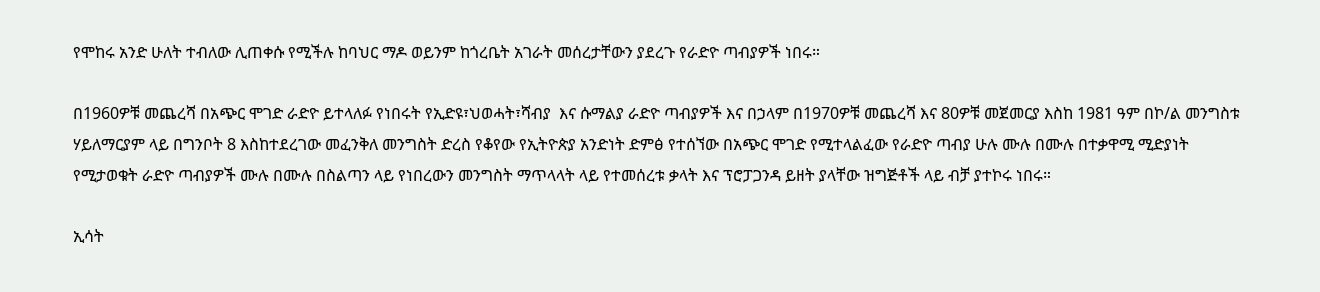የሞከሩ አንድ ሁለት ተብለው ሊጠቀሱ የሚችሉ ከባህር ማዶ ወይንም ከጎረቤት አገራት መሰረታቸውን ያደረጉ የራድዮ ጣብያዎች ነበሩ።

በ1960ዎቹ መጨረሻ በአጭር ሞገድ ራድዮ ይተላለፉ የነበሩት የኢድዩ፣ህወሓት፣ሻብያ  እና ሱማልያ ራድዮ ጣብያዎች እና በኃላም በ1970ዎቹ መጨረሻ እና 80ዎቹ መጀመርያ እስከ 1981 ዓም በኮ/ል መንግስቱ ሃይለማርያም ላይ በግንቦት 8 እስከተደረገው መፈንቅለ መንግስት ድረስ የቆየው የኢትዮጵያ አንድነት ድምፅ የተሰኘው በአጭር ሞገድ የሚተላልፈው የራድዮ ጣብያ ሁሉ ሙሉ በሙሉ በተቃዋሚ ሚድያነት የሚታወቁት ራድዮ ጣብያዎች ሙሉ በሙሉ በስልጣን ላይ የነበረውን መንግስት ማጥላላት ላይ የተመሰረቱ ቃላት እና ፕሮፓጋንዳ ይዘት ያላቸው ዝግጅቶች ላይ ብቻ ያተኮሩ ነበሩ።

ኢሳት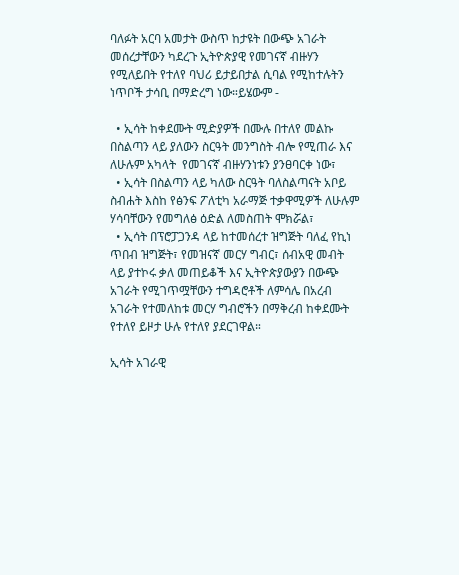ባለፉት አርባ አመታት ውስጥ ከታዩት በውጭ አገራት መሰረታቸውን ካደረጉ ኢትዮጵያዊ የመገናኛ ብዙሃን የሚለይበት የተለየ ባህሪ ይታይበታል ሲባል የሚከተሉትን ነጥቦች ታሳቢ በማድረግ ነው።ይሄውም -

  • ኢሳት ከቀደሙት ሚድያዎች በሙሉ በተለየ መልኩ በስልጣን ላይ ያለውን ስርዓት መንግስት ብሎ የሚጠራ እና ለሁሉም አካላት  የመገናኛ ብዙሃንነቱን ያንፀባርቀ ነው፣
  • ኢሳት በስልጣን ላይ ካለው ስርዓት ባለስልጣናት አቦይ ስብሐት እስከ የፅንፍ ፖለቲካ አራማጅ ተቃዋሚዎች ለሁሉም ሃሳባቸውን የመግለፅ ዕድል ለመስጠት ሞክሯል፣
  • ኢሳት በፕሮፓጋንዳ ላይ ከተመሰረተ ዝግጅት ባለፈ የኪነ ጥበብ ዝግጅት፣ የመዝናኛ መርሃ ግብር፣ ሰብአዊ መብት ላይ ያተኮሩ ቃለ መጠይቆች እና ኢትዮጵያውያን በውጭ አገራት የሚገጥሟቸውን ተግዳሮቶች ለምሳሌ በአረብ አገራት የተመለከቱ መርሃ ግብሮችን በማቅረብ ከቀደሙት የተለየ ይዞታ ሁሉ የተለየ ያደርገዋል።

ኢሳት አገራዊ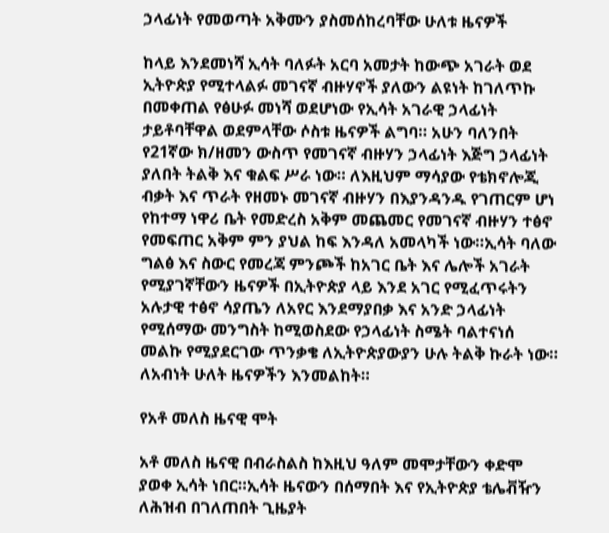ኃላፊነት የመወጣት አቅሙን ያስመሰከረባቸው ሁለቱ ዜናዎች

ከላይ እንደመነሻ ኢሳት ባለፉት አርባ አመታት ከውጭ አገራት ወደ ኢትዮጵያ የሚተላልፉ መገናኛ ብዙሃኖች ያለውን ልዩነት ከገለጥኩ በመቀጠል የፅሁፉ መነሻ ወደሆነው የኢሳት አገራዊ ኃላፊነት ታይቶባቸዋል ወደምላቸው ሶስቱ ዜናዎች ልግባ። አሁን ባለንበት የ21ኛው ክ/ዘመን ውስጥ የመገናኛ ብዙሃን ኃላፊነት እጅግ ኃላፊነት ያለበት ትልቅ እና ቁልፍ ሥራ ነው። ለእዚህም ማሳያው የቴክኖሎጂ ብቃት እና ጥራት የዘመኑ መገናኛ ብዙሃን በእያንዳንዱ የገጠርም ሆነ የከተማ ነዋሪ ቤት የመድረስ አቅም መጨመር የመገናኛ ብዙሃን ተፅኖ የመፍጠር አቅም ምን ያህል ከፍ እንዳለ አመላካች ነው።ኢሳት ባለው ግልፅ እና ስውር የመረጃ ምንጮች ከአገር ቤት እና ሌሎች አገራት የሚያገኛቸውን ዜናዎች በኢትዮጵያ ላይ እንደ አገር የሚፈጥሩትን አሉታዊ ተፅኖ ሳያጤን ለአየር እንደማያበቃ እና አንድ ኃላፊነት የሚሰማው መንግስት ከሚወስደው የኃላፊነት ስሜት ባልተናነሰ መልኩ የሚያደርገው ጥንቃቄ ለኢትዮጵያውያን ሁሉ ትልቅ ኩራት ነው። ለአብነት ሁለት ዜናዎችን እንመልከት።

የአቶ መለስ ዜናዊ ሞት

አቶ መለስ ዜናዊ በብራስልስ ከእዚህ ዓለም መሞታቸውን ቀድሞ ያወቀ ኢሳት ነበር።ኢሳት ዜናውን በሰማበት እና የኢትዮጵያ ቴሌቭዥን ለሕዝብ በገለጠበት ጊዜያት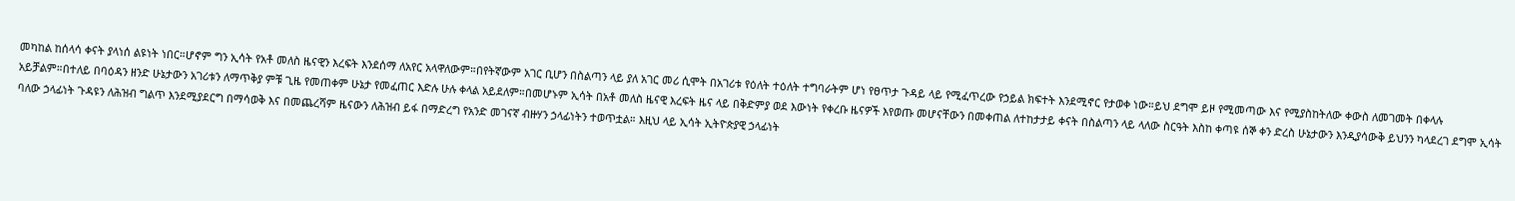መካከል ከሰላሳ ቀናት ያላነሰ ልዩነት ነበር።ሆኖም ግን ኢሳት የአቶ መለስ ዜናዊን እረፍት እንደሰማ ለአየር አላዋለውም።በየትኛውም አገር ቢሆን በስልጣን ላይ ያለ አገር መሪ ሲሞት በአገሪቱ የዕለት ተዕለት ተግባራትም ሆነ የፀጥታ ጉዳይ ላይ የሚፈጥረው የኃይል ክፍተት እንደሚኖር የታወቀ ነው።ይህ ደግሞ ይዞ የሚመጣው እና የሚያስከትለው ቀውስ ለመገመት በቀላሉ አይቻልም።በተለይ በባዕዳን ዘንድ ሁኔታውን አገሪቱን ለማጥቅያ ምቹ ጊዜ የመጠቀም ሁኔታ የመፈጠር እድሉ ሁሉ ቀላል አይደለም።በመሆኑም ኢሳት በአቶ መለስ ዜናዊ እረፍት ዜና ላይ በቅድምያ ወደ እውነት የቀረቡ ዜናዎች እየወጡ መሆናቸውን በመቀጠል ለተከታታይ ቀናት በስልጣን ላይ ላለው ስርዓት እስከ ቀጣዩ ሰኞ ቀን ድረስ ሁኔታውን እንዲያሳውቅ ይህንን ካላደረገ ደግሞ ኢሳት ባለው ኃላፊነት ጉዳዩን ለሕዝብ ግልጥ እንደሚያደርግ በማሳወቅ እና በመጨረሻም ዜናውን ለሕዝብ ይፋ በማድረግ የአንድ መገናኛ ብዙሃን ኃላፊነትን ተወጥቷል። እዚህ ላይ ኢሳት ኢትዮጵያዊ ኃላፊነት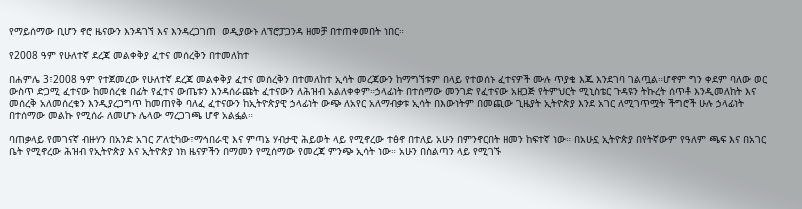የማይሰማው ቢሆን ኖሮ ዜናውን እንዳገኘ እና እንዳረጋገጠ  ወዲያውኑ ለፕሮፓጋንዳ ዘመቻ በተጠቀመበት ነበር።

የ2008 ዓም የሁለተኛ ደረጃ መልቀቅያ ፈተና መሰረቅን በተመለከተ

በሐምሌ 3፣2008 ዓም የተጀመረው የሁለተኛ ደረጃ መልቀቅያ ፈተና መሰረቅን በተመለከተ ኢሳት መረጃውን ከማግኘቱም በላይ የተወሰኑ ፈተናዎች ሙሉ ጥያቄ እጁ እንደገባ ገልጧል።ሆኖም ግን ቀደም ባለው ወር ውስጥ ድጋሚ ፈተናው ከመሰረቁ በፊት የፈተና ውጤቱን እንዳሰራጩት ፈተናውን ለሕዝብ አልለቀቀም።ኃላፊነት በተሰማው መንገድ የፈተናው አዘጋጅ የትምህርት ሚኒስቴር ጉዳዩን ትኩረት ሰጥቶ እንዲመለከት እና መሰረቅ አለመሰረቁን እንዲያረጋግጥ ከመጠየቅ ባለፈ ፈተናውን ከኢትዮጵያዊ ኃላፊነት ውጭ ለአየር አለማብቃቱ ኢሳት በእውነትም በመጪው ጊዜያት ኢትዮጵያ እንደ አገር ለሚገጥሟት ችግሮች ሁሉ ኃላፊነት በተሰማው መልኩ የሚሰራ ለመሆኑ ሌላው ማረጋገጫ ሆኖ አልፏል።

ባጠቃላይ የመገናኛ ብዙሃን በአንድ አገር ፖለቲካው፣ማኅበራዊ እና ምጣኔ ሃብታዊ ሕይወት ላይ የሚኖረው ተፅኖ በተለይ አሁን በምንኖርበት ዘመን ከፍተኛ ነው። በአሁኗ ኢትዮጵያ በየትኛውም የዓለም ጫፍ እና በአገር ቤት የሚኖረው ሕዝብ የኢትዮጵያ እና ኢትዮጵያ ነክ ዜናዎችን በማመን የሚሰማው የመረጃ ምንጭ ኢሳት ነው። አሁን በስልጣን ላይ የሚገኙ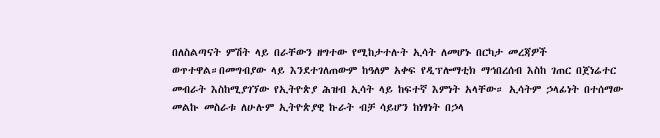በለስልጣናት ምሽት ላይ በራቸውን ዘግተው የሚከታተሉት ኢሳት ለመሆኑ በርካታ መረጃዎች ወጥተዋል።በመግብያው ላይ እንደተገለጠውም ከዓለም አቀፍ የዲፕሎማቲክ ማኅበረሰብ እስከ ገጠር በጀነሬተር መብራት እስከሚያገኘው የኢትዮጵያ ሕዝብ ኢሳት ላይ ከፍተኛ እምነት አላቸው። ኢሳትም ኃላፊነት በተሰማው መልኩ መስራቱ ለሁሉም ኢትዮጵያዊ ኩራት ብቻ ሳይሆን ከነፃነት በኃላ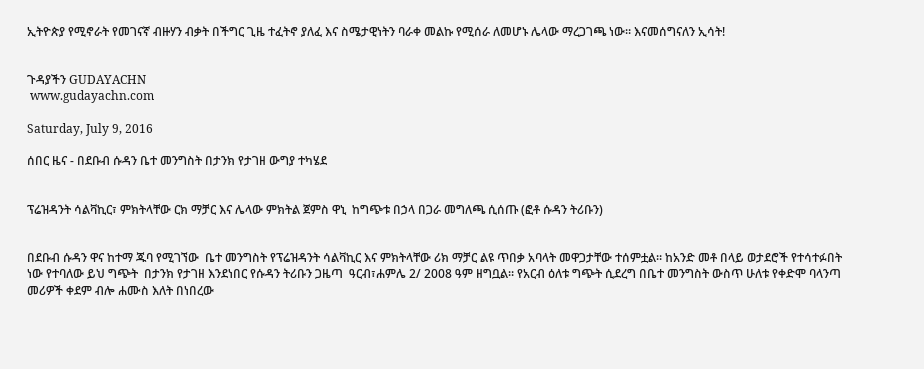ኢትዮጵያ የሚኖራት የመገናኛ ብዙሃን ብቃት በችግር ጊዜ ተፈትኖ ያለፈ እና ስሜታዊነትን ባራቀ መልኩ የሚሰራ ለመሆኑ ሌላው ማረጋገጫ ነው። እናመሰግናለን ኢሳት!


ጉዳያችን GUDAYACHN
 www.gudayachn.com

Saturday, July 9, 2016

ሰበር ዜና - በደቡብ ሱዳን ቤተ መንግስት በታንክ የታገዘ ውግያ ተካሄደ


ፕሬዝዳንት ሳልቫኪር፣ ምክትላቸው ርክ ማቻር እና ሌላው ምክትል ጀምስ ዋኒ  ከግጭቱ በኃላ በጋራ መግለጫ ሲሰጡ (ፎቶ ሱዳን ትሪቡን)


በደቡብ ሱዳን ዋና ከተማ ጁባ የሚገኘው  ቤተ መንግስት የፕሬዝዳንት ሳልቫኪር እና ምክትላቸው ሪክ ማቻር ልዩ ጥበቃ አባላት መዋጋታቸው ተሰምቷል። ከአንድ መቶ በላይ ወታደሮች የተሳተፉበት ነው የተባለው ይህ ግጭት  በታንክ የታገዘ እንደነበር የሱዳን ትሪቡን ጋዜጣ  ዓርብ፣ሐምሌ 2/ 2008 ዓም ዘግቧል። የአርብ ዕለቱ ግጭት ሲደረግ በቤተ መንግስት ውስጥ ሁለቱ የቀድሞ ባላንጣ መሪዎች ቀደም ብሎ ሐሙስ እለት በነበረው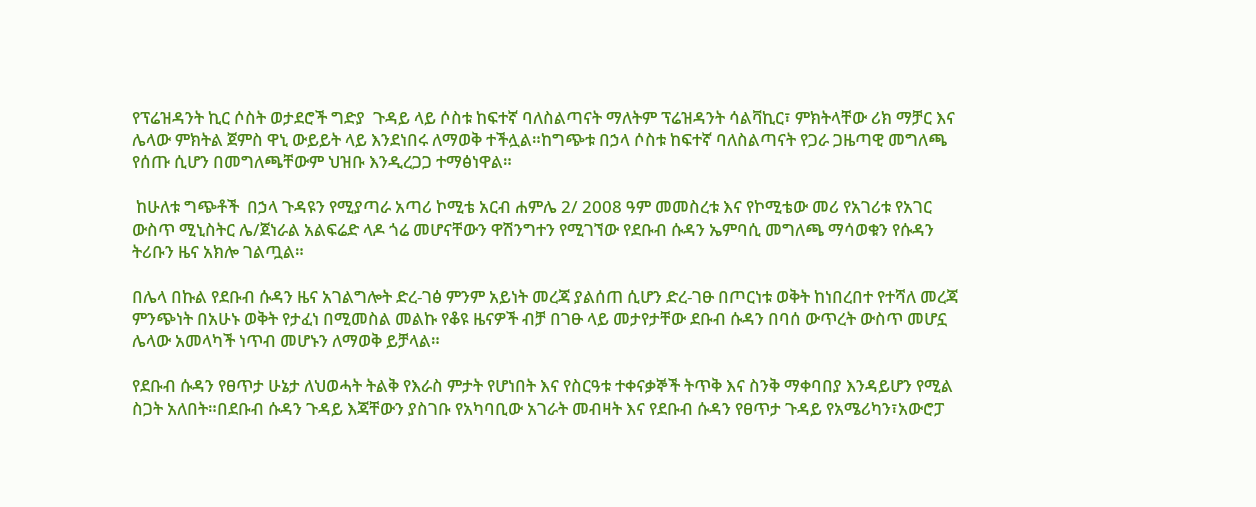የፕሬዝዳንት ኪር ሶስት ወታደሮች ግድያ  ጉዳይ ላይ ሶስቱ ከፍተኛ ባለስልጣናት ማለትም ፕሬዝዳንት ሳልቫኪር፣ ምክትላቸው ሪክ ማቻር እና ሌላው ምክትል ጀምስ ዋኒ ውይይት ላይ እንደነበሩ ለማወቅ ተችሏል።ከግጭቱ በኃላ ሶስቱ ከፍተኛ ባለስልጣናት የጋራ ጋዜጣዊ መግለጫ የሰጡ ሲሆን በመግለጫቸውም ህዝቡ እንዲረጋጋ ተማፅነዋል።

 ከሁለቱ ግጭቶች  በኃላ ጉዳዩን የሚያጣራ አጣሪ ኮሚቴ አርብ ሐምሌ 2/ 2008 ዓም መመስረቱ እና የኮሚቴው መሪ የአገሪቱ የአገር ውስጥ ሚኒስትር ሌ/ጀነራል አልፍሬድ ላዶ ጎሬ መሆናቸውን ዋሽንግተን የሚገኘው የደቡብ ሱዳን ኤምባሲ መግለጫ ማሳወቁን የሱዳን ትሪቡን ዜና አክሎ ገልጧል።

በሌላ በኩል የደቡብ ሱዳን ዜና አገልግሎት ድረ-ገፅ ምንም አይነት መረጃ ያልሰጠ ሲሆን ድረ-ገፁ በጦርነቱ ወቅት ከነበረበተ የተሻለ መረጃ ምንጭነት በአሁኑ ወቅት የታፈነ በሚመስል መልኩ የቆዩ ዜናዎች ብቻ በገፁ ላይ መታየታቸው ደቡብ ሱዳን በባሰ ውጥረት ውስጥ መሆኗ ሌላው አመላካች ነጥብ መሆኑን ለማወቅ ይቻላል።

የደቡብ ሱዳን የፀጥታ ሁኔታ ለህወሓት ትልቅ የእራስ ምታት የሆነበት እና የስርዓቱ ተቀናቃኞች ትጥቅ እና ስንቅ ማቀባበያ እንዳይሆን የሚል ስጋት አለበት።በደቡብ ሱዳን ጉዳይ እጃቸውን ያስገቡ የአካባቢው አገራት መብዛት እና የደቡብ ሱዳን የፀጥታ ጉዳይ የአሜሪካን፣አውሮፓ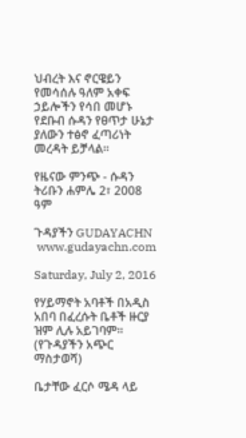ህብረት እና ኖርዌይን የመሳሰሉ ዓለም አቀፍ ኃይሎችን የሳበ መሆኑ የደቡብ ሱዳን የፀጥታ ሁኔታ ያለውን ተፅኖ ፈጣሪነት መረዳት ይቻላል።

የዜናው ምንጭ - ሱዳን ትሪቡን ሐምሌ 2፣ 2008 ዓም

ጉዳያችን GUDAYACHN
 www.gudayachn.com

Saturday, July 2, 2016

የሃይማኖት አባቶች በአዲስ አበባ በፈረሱት ቤቶች ዙርያ ዝም ሊሉ አይገባም። (የጉዳያችን አጭር ማስታወሻ)

ቤታቸው ፈርሶ ሜዳ ላይ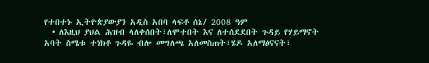የተበተኑ ኢትዮጵያውያን አዲስ አበባ ላፍቶ ሰኔ/ 2008 ዓም
  • ለእዚህ ያህል ሕዝብ ላለቀሰበት፣ለሞተበት እና ለተሰደደበት ጉዳይ የሃይማኖት አባት ስሜቱ ተነክቶ ጉዳዬ ብሎ መግለጫ አለመስጠት፣ሄዶ አለማፅናናት፣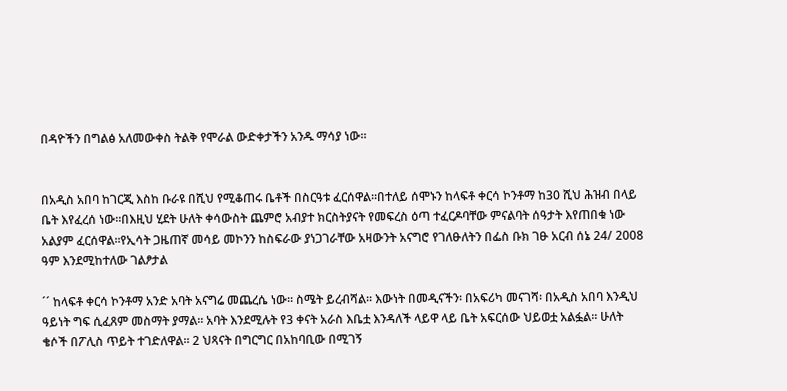በዳዮችን በግልፅ አለመውቀስ ትልቅ የሞራል ውድቀታችን አንዱ ማሳያ ነው።


በአዲስ አበባ ከገርጂ እስከ ቡራዩ በሺህ የሚቆጠሩ ቤቶች በስርዓቱ ፈርሰዋል።በተለይ ሰሞኑን ከላፍቶ ቀርሳ ኮንቶማ ከ30 ሺህ ሕዝብ በላይ ቤት እየፈረሰ ነው።በእዚህ ሂደት ሁለት ቀሳውስት ጨምሮ አብያተ ክርስትያናት የመፍረስ ዕጣ ተፈርዶባቸው ምናልባት ሰዓታት እየጠበቁ ነው አልያም ፈርሰዋል።የኢሳት ጋዜጠኛ መሳይ መኮንን ከስፍራው ያነጋገራቸው አዛውንት አናግሮ የገለፁለትን በፌስ ቡክ ገፁ አርብ ሰኔ 24/ 2008 ዓም እንደሚከተለው ገልፆታል

´´ ከላፍቶ ቀርሳ ኮንቶማ አንድ አባት አናግሬ መጨረሴ ነው። ስሜት ይረብሻል። እውነት በመዲናችን፡ በአፍሪካ መናገሻ፡ በአዲስ አበባ እንዲህ ዓይነት ግፍ ሲፈጸም መስማት ያማል። አባት እንደሚሉት የ3 ቀናት አራስ እቤቷ እንዳለች ላይዋ ላይ ቤት አፍርሰው ህይወቷ አልፏል። ሁለት ቄሶች በፖሊስ ጥይት ተገድለዋል። 2 ህጻናት በግርግር በአከባቢው በሚገኝ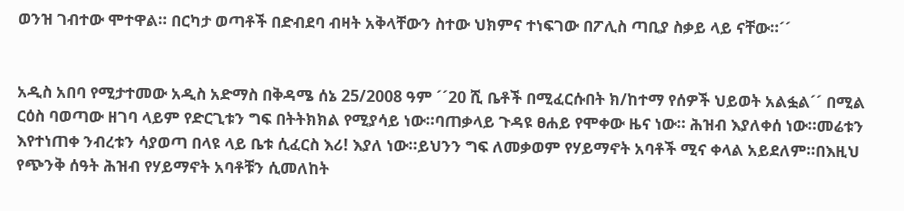ወንዝ ገብተው ሞተዋል። በርካታ ወጣቶች በድብደባ ብዛት አቅላቸውን ስተው ህክምና ተነፍገው በፖሊስ ጣቢያ ስቃይ ላይ ናቸው።´´


አዲስ አበባ የሚታተመው አዲስ አድማስ በቅዳሜ ሰኔ 25/2008 ዓም ´´20 ሺ ቤቶች በሚፈርሱበት ክ/ከተማ የሰዎች ህይወት አልፏል´´ በሚል ርዕስ ባወጣው ዘገባ ላይም የድርጊቱን ግፍ በትትክክል የሚያሳይ ነው።ባጠቃላይ ጉዳዩ ፀሐይ የሞቀው ዜና ነው። ሕዝብ እያለቀሰ ነው።መሬቱን እየተነጠቀ ንብረቱን ሳያወጣ በላዩ ላይ ቤቱ ሲፈርስ እሪ! እያለ ነው።ይህንን ግፍ ለመቃወም የሃይማኖት አባቶች ሚና ቀላል አይደለም።በእዚህ የጭንቅ ሰዓት ሕዝብ የሃይማኖት አባቶቹን ሲመለከት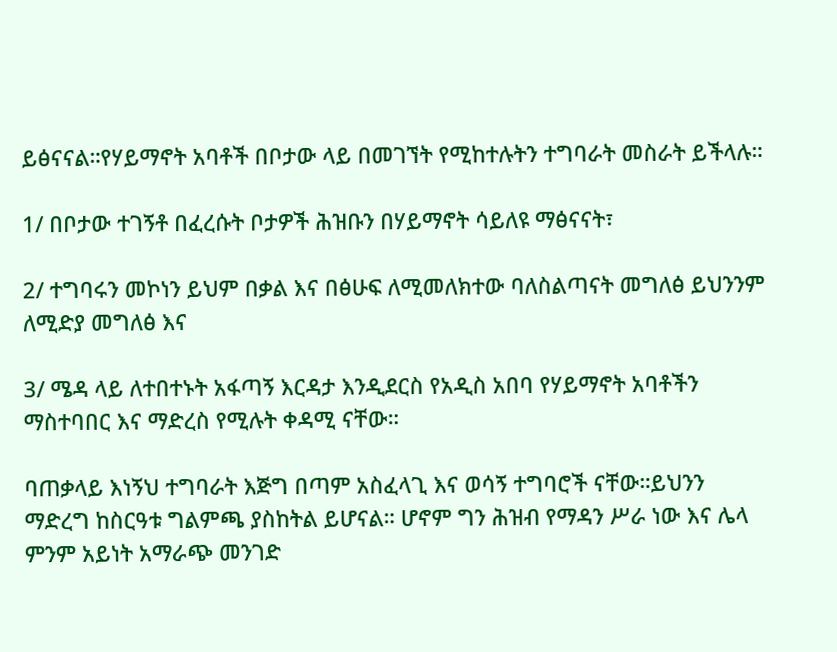ይፅናናል።የሃይማኖት አባቶች በቦታው ላይ በመገኘት የሚከተሉትን ተግባራት መስራት ይችላሉ።

1/ በቦታው ተገኝቶ በፈረሱት ቦታዎች ሕዝቡን በሃይማኖት ሳይለዩ ማፅናናት፣

2/ ተግባሩን መኮነን ይህም በቃል እና በፅሁፍ ለሚመለክተው ባለስልጣናት መግለፅ ይህንንም ለሚድያ መግለፅ እና

3/ ሜዳ ላይ ለተበተኑት አፋጣኝ እርዳታ እንዲደርስ የአዲስ አበባ የሃይማኖት አባቶችን ማስተባበር እና ማድረስ የሚሉት ቀዳሚ ናቸው።

ባጠቃላይ እነኝህ ተግባራት እጅግ በጣም አስፈላጊ እና ወሳኝ ተግባሮች ናቸው።ይህንን ማድረግ ከስርዓቱ ግልምጫ ያስከትል ይሆናል። ሆኖም ግን ሕዝብ የማዳን ሥራ ነው እና ሌላ ምንም አይነት አማራጭ መንገድ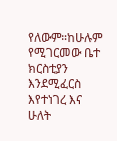የለውም።ከሁሉም የሚገርመው ቤተ ክርስቲያን እንደሚፈርስ እየተነገረ እና ሁለት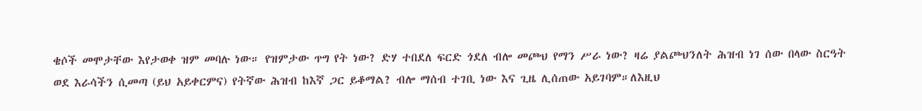ቄሶች መሞታቸው እየታወቀ ዝም መባሉ ነው። የዝምታው ጥግ የት ነው? ድሃ ተበደለ ፍርድ ጎደለ ብሎ መጮህ የማን ሥራ ነው? ዛሬ ያልጮህንለት ሕዝብ ነገ ሰው በላው ስርዓት ወደ እራሳችን ሲመጣ (ይህ አይቀርምና) የትኛው ሕዝብ ከእኛ ጋር ይቆማል? ብሎ ማሰብ ተገቢ ነው እና ጊዜ ሊሰጠው አይገባም።ለእዚህ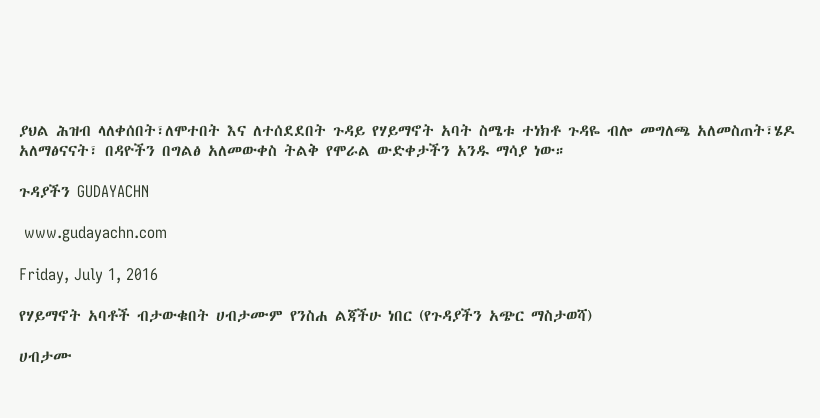ያህል ሕዝብ ላለቀሰበት፣ለሞተበት እና ለተሰደደበት ጉዳይ የሃይማኖት አባት ስሜቱ ተነክቶ ጉዳዬ ብሎ መግለጫ አለመስጠት፣ሄዶ አለማፅናናት፣ በዳዮችን በግልፅ አለመውቀስ ትልቅ የሞራል ውድቀታችን አንዱ ማሳያ ነው።

ጉዳያችን GUDAYACHN

 www.gudayachn.com

Friday, July 1, 2016

የሃይማኖት አባቶች ብታውቁበት ሀብታሙም የንስሐ ልጃችሁ ነበር (የጉዳያችን አጭር ማስታወሻ)

ሀብታሙ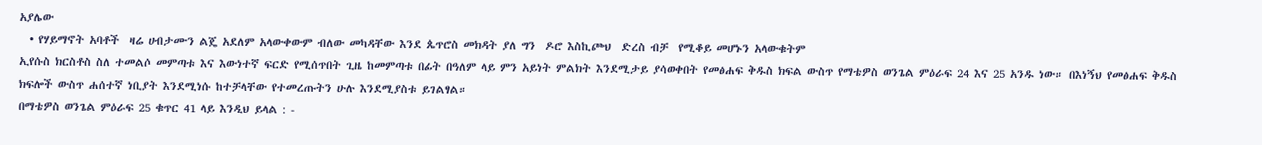አያሌው
  • የሃይማኖት አባቶች  ዛሬ ሀብታሙን ልጄ አደለም አላውቀውም ብለው መካዳቸው እንደ ጴጥሮስ መክዳት ያለ ግን  ዶሮ እስኪጮህ  ድረስ ብቻ  የሚቆይ መሆኑን አላውቁትም
ኢየሱስ ክርስቶስ ስለ ተመልሶ መምጣቱ እና እውነተኛ ፍርድ የሚሰጥበት ጊዜ ከመምጣቱ በፊት በዓለም ላይ ምን አይነት ምልክት እንደሚታይ ያሳወቀበት የመፅሐፍ ቅዱስ ክፍል ውስጥ የማቴዎስ ወንጌል ምዕራፍ 24 እና 25 አንዱ ነው። በእነኝህ የመፅሐፍ ቅዱስ ክፍሎች ውስጥ ሐሰተኛ ነቢያት እንደሚነሱ ከተቻላቸው የተመረጡትን ሁሉ እንደሚያስቱ ይገልፃል።
በማቴዎስ ወንጌል ምዕራፍ 25 ቁጥር 41 ላይ እንዲህ ይላል : -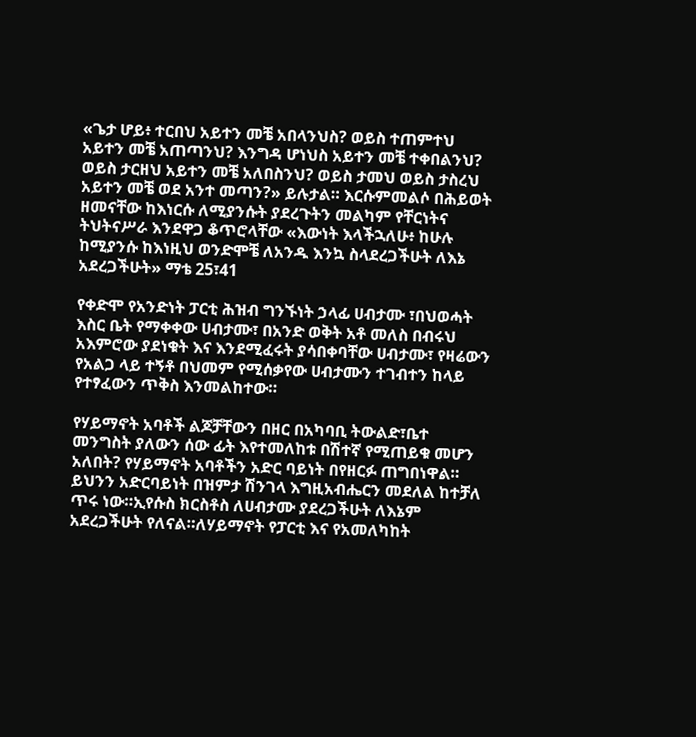«ጌታ ሆይ፥ ተርበህ አይተን መቼ አበላንህስ? ወይስ ተጠምተህ አይተን መቼ አጠጣንህ? እንግዳ ሆነህስ አይተን መቼ ተቀበልንህ? ወይስ ታርዘህ አይተን መቼ አለበስንህ? ወይስ ታመህ ወይስ ታስረህ አይተን መቼ ወደ አንተ መጣን?» ይሉታል። እርሱምመልሶ በሕይወት ዘመናቸው ከእነርሱ ለሚያንሱት ያደረጉትን መልካም የቸርነትና ትህትናሥራ እንደዋጋ ቆጥሮላቸው «እውነት እላችኋለሁ፥ ከሁሉ ከሚያንሱ ከእነዚህ ወንድሞቼ ለአንዱ እንኳ ስላደረጋችሁት ለእኔ አደረጋችሁት» ማቴ 25፣41

የቀድሞ የአንድነት ፓርቲ ሕዝብ ግንኙነት ኃላፊ ሀብታሙ ፣በህወሓት እስር ቤት የማቀቀው ሀብታሙ፣ በአንድ ወቅት አቶ መለስ በብሩህ አእምሮው ያደነቁት እና እንደሚፈሩት ያሳበቀባቸው ሀብታሙ፣ የዛሬውን የአልጋ ላይ ተኝቶ በህመም የሚሰቃየው ሀብታሙን ተገብተን ከላይ የተፃፈውን ጥቅስ እንመልከተው።

የሃይማኖት አባቶች ልጆቻቸውን በዘር በአካባቢ ትውልድ፣ቤተ መንግስት ያለውን ሰው ፊት እየተመለከቱ በሽተኛ የሚጠይቁ መሆን አለበት? የሃይማኖት አባቶችን አድር ባይነት በየዘርፉ ጠግበነዋል። ይህንን አድርባይነት በዝምታ ሽንገላ እግዚአብሔርን መደለል ከተቻለ ጥሩ ነው።ኢየሱስ ክርስቶስ ለሀብታሙ ያደረጋችሁት ለእኔም አደረጋችሁት የለናል።ለሃይማኖት የፓርቲ እና የአመለካከት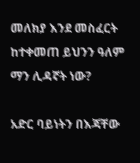መለክያ እንደ መስፈርት ከተቀመጠ ይህንን ዓለም ማን ሊዳኛት ነው?

አድር ባይነትን በእጃቸው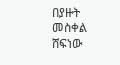በያዙት መስቀል ሸፍነው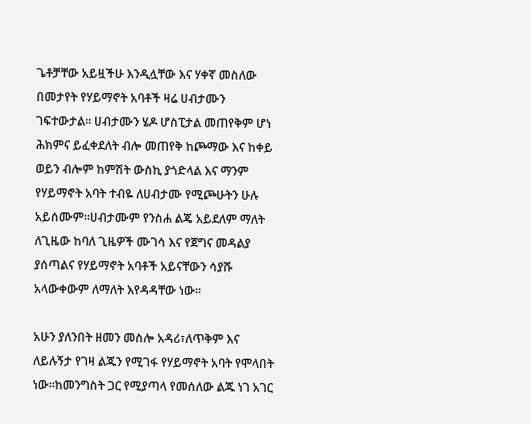ጌቶቻቸው አይዟችሁ እንዲሏቸው እና ሃቀኛ መስለው በመታየት የሃይማኖት አባቶች ዛሬ ሀብታሙን ገፍተውታል። ሀብታሙን ሄዶ ሆስፒታል መጠየቅም ሆነ ሕክምና ይፈቀደለት ብሎ መጠየቅ ከጮማው እና ከቀይ ወይን ብሎም ከምሽት ውስኪ ያጎድላል እና ማንም የሃይማኖት አባት ተብዬ ለሀብታሙ የሚጮሁትን ሁሉ አይሰሙም።ሀብታሙም የንስሐ ልጄ አይደለም ማለት ለጊዜው ከባለ ጊዜዎች ሙገሳ እና የጀግና መዳልያ ያሰጣልና የሃይማኖት አባቶች አይናቸውን ሳያሹ አላውቀውም ለማለት እየዳዳቸው ነው።

አሁን ያለንበት ዘመን መስሎ አዳሪ፣ለጥቅም እና ለይሉኝታ የገዛ ልጁን የሚገፋ የሃይማኖት አባት የሞላበት ነው።ከመንግስት ጋር የሚያጣላ የመሰለው ልጁ ነገ አገር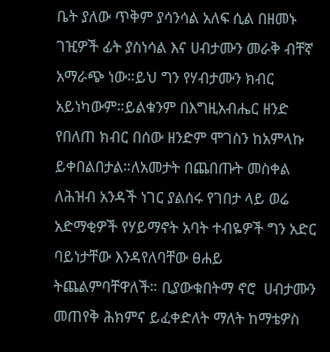ቤት ያለው ጥቅም ያሳንሳል አለፍ ሲል በዘመኑ ገዢዎች ፊት ያስነሳል እና ሀብታሙን መራቅ ብቸኛ አማራጭ ነው።ይህ ግን የሃብታሙን ክብር አይነካውም።ይልቁንም በእግዚአብሔር ዘንድ የበለጠ ክብር በሰው ዘንድም ሞገስን ከአምላኩ ይቀበልበታል።ለአመታት በጨበጡት መስቀል ለሕዝብ አንዳች ነገር ያልሰሩ የገበታ ላይ ወሬ አድማቂዎች የሃይማኖት አባት ተብዬዎች ግን አድር ባይነታቸው እንዳየለባቸው ፀሐይ ትጨልምባቸዋለች። ቢያውቁበትማ ኖሮ  ሀብታሙን መጠየቅ ሕክምና ይፈቀድለት ማለት ከማቴዎስ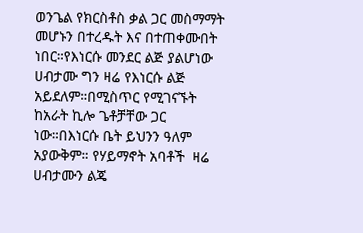ወንጌል የክርስቶስ ቃል ጋር መስማማት መሆኑን በተረዱት እና በተጠቀሙበት ነበር።የእነርሱ መንደር ልጅ ያልሆነው ሀብታሙ ግን ዛሬ የእነርሱ ልጅ አይደለም።በሚስጥር የሚገናኙት  ከአራት ኪሎ ጌቶቻቸው ጋር ነው።በእነርሱ ቤት ይህንን ዓለም አያውቅም። የሃይማኖት አባቶች  ዛሬ ሀብታሙን ልጄ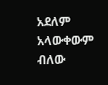አደለም አላውቀውም ብለው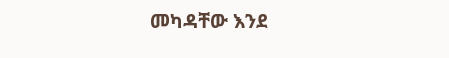መካዳቸው እንደ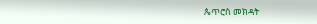ጴጥሮስ መክዳት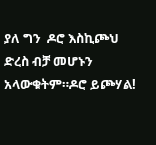ያለ ግን  ዶሮ እስኪጮህ  ድረስ ብቻ መሆኑን አላውቁትም።ዶሮ ይጮሃል!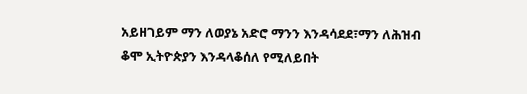አይዘገይም ማን ለወያኔ አድሮ ማንን እንዳሳደደ፣ማን ለሕዝብ ቆሞ ኢትዮጵያን እንዳላቆሰለ የሚለይበት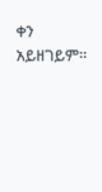ቀን አይዘገይም።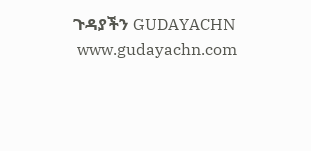ጉዳያችን GUDAYACHN
 www.gudayachn.com